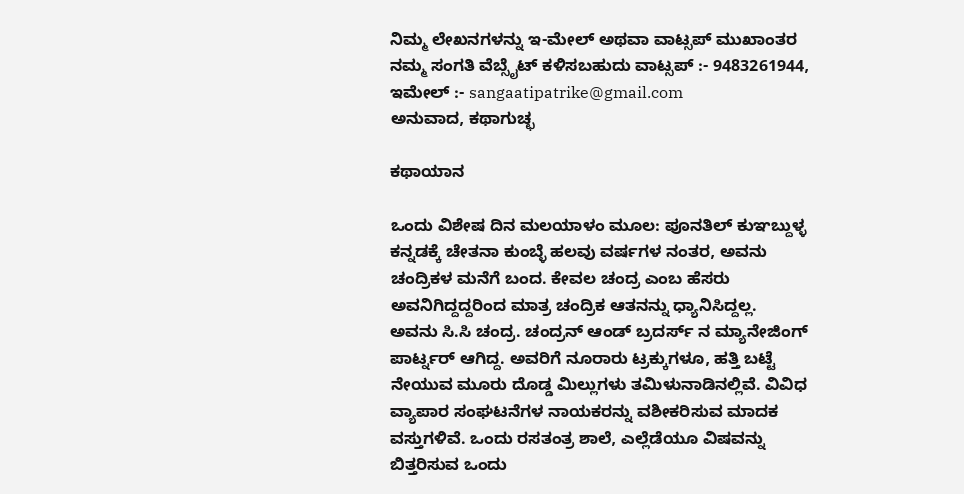ನಿಮ್ಮ ಲೇಖನಗಳನ್ನು ಇ-ಮೇಲ್ ಅಥವಾ ವಾಟ್ಸಪ್ ಮುಖಾಂತರ ನಮ್ಮ ಸಂಗತಿ ವೆಬ್ಸೈಟ್ ಕಳಿಸಬಹುದು ವಾಟ್ಸಪ್‌ :- 9483261944, ಇಮೇಲ್ :- sangaatipatrike@gmail.com
ಅನುವಾದ, ಕಥಾಗುಚ್ಛ

ಕಥಾಯಾನ

ಒಂದು ವಿಶೇಷ ದಿನ ಮಲಯಾಳಂ ಮೂಲ: ಪೂನತಿಲ್ ಕುಞಬ್ದುಳ್ಳ ಕನ್ನಡಕ್ಕೆ ಚೇತನಾ ಕುಂಬ್ಳೆ ಹಲವು ವರ್ಷಗಳ ನಂತರ, ಅವನು ಚಂದ್ರಿಕಳ ಮನೆಗೆ ಬಂದ. ಕೇವಲ ಚಂದ್ರ ಎಂಬ ಹೆಸರು ಅವನಿಗಿದ್ದದ್ದರಿಂದ ಮಾತ್ರ ಚಂದ್ರಿಕ ಆತನನ್ನು ಧ್ಯಾನಿಸಿದ್ದಲ್ಲ.         ಅವನು ಸಿ.ಸಿ ಚಂದ್ರ. ಚಂದ್ರನ್ ಆಂಡ್ ಬ್ರದರ್ಸ್ ನ ಮ್ಯಾನೇಜಿಂಗ್ ಪಾರ್ಟ್ನರ್ ಆಗಿದ್ದ. ಅವರಿಗೆ ನೂರಾರು ಟ್ರಕ್ಕುಗಳೂ, ಹತ್ತಿ ಬಟ್ಟೆ ನೇಯುವ ಮೂರು ದೊಡ್ಡ ಮಿಲ್ಲುಗಳು ತಮಿಳುನಾಡಿನಲ್ಲಿವೆ. ವಿವಿಧ ವ್ಯಾಪಾರ ಸಂಘಟನೆಗಳ ನಾಯಕರನ್ನು ವಶೀಕರಿಸುವ ಮಾದಕ ವಸ್ತುಗಳಿವೆ. ಒಂದು ರಸತಂತ್ರ ಶಾಲೆ, ಎಲ್ಲೆಡೆಯೂ ವಿಷವನ್ನು ಬಿತ್ತರಿಸುವ ಒಂದು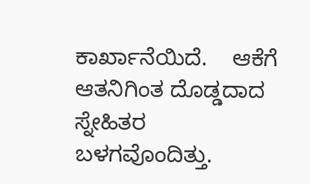ಕಾರ್ಖಾನೆಯಿದೆ.    ಆಕೆಗೆ ಆತನಿಗಿಂತ ದೊಡ್ಡದಾದ ಸ್ನೇಹಿತರ ಬಳಗವೊಂದಿತ್ತು.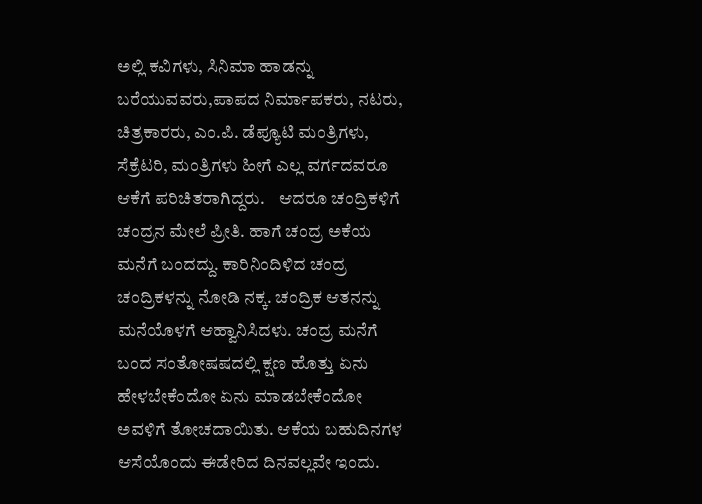ಅಲ್ಲಿ ಕವಿಗಳು, ಸಿನಿಮಾ ಹಾಡನ್ನು ಬರೆಯುವವರು,ಪಾಪದ ನಿರ್ಮಾಪಕರು, ನಟರು, ಚಿತ್ರಕಾರರು, ಎಂ.ಪಿ. ಡೆಪ್ಯೂಟಿ ಮಂತ್ರಿಗಳು, ಸೆಕ್ರೆಟರಿ, ಮಂತ್ರಿಗಳು ಹೀಗೆ ಎಲ್ಲ ವರ್ಗದವರೂ ಆಕೆಗೆ ಪರಿಚಿತರಾಗಿದ್ದರು.    ಆದರೂ ಚಂದ್ರಿಕಳಿಗೆ ಚಂದ್ರನ ಮೇಲೆ ಪ್ರೀತಿ. ಹಾಗೆ ಚಂದ್ರ ಅಕೆಯ ಮನೆಗೆ ಬಂದದ್ದು. ಕಾರಿನಿಂದಿಳಿದ ಚಂದ್ರ ಚಂದ್ರಿಕಳನ್ನು ನೋಡಿ ನಕ್ಕ. ಚಂದ್ರಿಕ ಆತನನ್ನು ಮನೆಯೊಳಗೆ ಆಹ್ವಾನಿಸಿದಳು. ಚಂದ್ರ ಮನೆಗೆ ಬಂದ ಸಂತೋಷಷದಲ್ಲಿ ಕ್ಷಣ ಹೊತ್ತು ಏನು ಹೇಳಬೇಕೆಂದೋ ಏನು ಮಾಡಬೇಕೆಂದೋ ಅವಳಿಗೆ ತೋಚದಾಯಿತು. ಆಕೆಯ ಬಹುದಿನಗಳ ಆಸೆಯೊಂದು ಈಡೇರಿದ ದಿನವಲ್ಲವೇ ಇಂದು.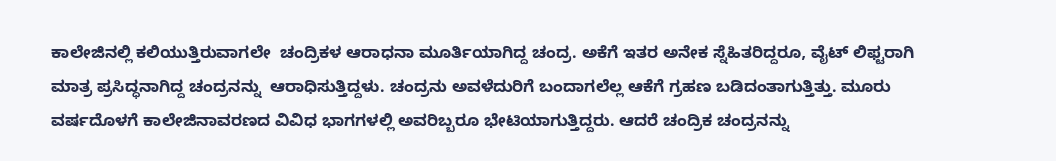ಕಾಲೇಜಿನಲ್ಲಿ ಕಲಿಯುತ್ತಿರುವಾಗಲೇ  ಚಂದ್ರಿಕಳ ಆರಾಧನಾ ಮೂರ್ತಿಯಾಗಿದ್ದ ಚಂದ್ರ. ಅಕೆಗೆ ಇತರ ಅನೇಕ ಸ್ನೆಹಿತರಿದ್ದರೂ, ವೈಟ್ ಲಿಫ್ಟರಾಗಿ ಮಾತ್ರ ಪ್ರಸಿದ್ಧನಾಗಿದ್ದ ಚಂದ್ರನನ್ನು  ಆರಾಧಿಸುತ್ತಿದ್ದಳು. ಚಂದ್ರನು ಅವಳೆದುರಿಗೆ ಬಂದಾಗಲೆಲ್ಲ ಆಕೆಗೆ ಗ್ರಹಣ ಬಡಿದಂತಾಗುತ್ತಿತ್ತು. ಮೂರು ವರ್ಷದೊಳಗೆ ಕಾಲೇಜಿನಾವರಣದ ವಿವಿಧ ಭಾಗಗಳಲ್ಲಿ ಅವರಿಬ್ಬರೂ ಭೇಟಿಯಾಗುತ್ತಿದ್ದರು. ಆದರೆ ಚಂದ್ರಿಕ ಚಂದ್ರನನ್ನು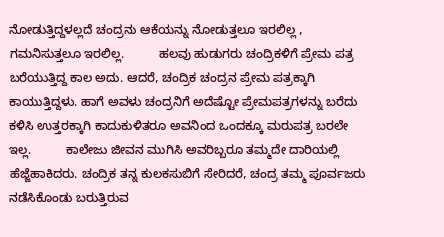ನೋಡುತ್ತಿದ್ದಳಲ್ಲದೆ ಚಂದ್ರನು ಆಕೆಯನ್ನು ನೋಡುತ್ತಲೂ ಇರಲಿಲ್ಲ , ಗಮನಿಸುತ್ತಲೂ ಇರಲಿಲ್ಲ.          ಹಲವು ಹುಡುಗರು ಚಂದ್ರಿಕಳಿಗೆ ಪ್ರೇಮ ಪತ್ರ ಬರೆಯುತ್ತಿದ್ದ ಕಾಲ ಅದು. ಆದರೆ, ಚಂದ್ರಿಕ ಚಂದ್ರನ ಪ್ರೇಮ ಪತ್ರಕ್ಕಾಗಿ ಕಾಯುತ್ತಿದ್ದಳು. ಹಾಗೆ ಅವಳು ಚಂದ್ರನಿಗೆ ಅದೆಷ್ಟೋ ಪ್ರೇಮಪತ್ರಗಳನ್ನು ಬರೆದು ಕಳಿಸಿ ಉತ್ತರಕ್ಕಾಗಿ ಕಾದುಕುಳಿತರೂ ಅವನಿಂದ ಒಂದಕ್ಕೂ ಮರುಪತ್ರ ಬರಲೇ ಇಲ್ಲ.          ಕಾಲೇಜು ಜೀವನ ಮುಗಿಸಿ ಅವರಿಬ್ಬರೂ ತಮ್ಮದೇ ದಾರಿಯಲ್ಲಿ ಹೆಜ್ಜೆಹಾಕಿದರು. ಚಂದ್ರಿಕ ತನ್ನ ಕುಲಕಸುಬಿಗೆ ಸೇರಿದರೆ, ಚಂದ್ರ ತಮ್ಮ ಪೂರ್ವಜರು ನಡೆಸಿಕೊಂಡು ಬರುತ್ತಿರುವ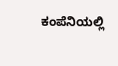ಕಂಪೆನಿಯಲ್ಲಿ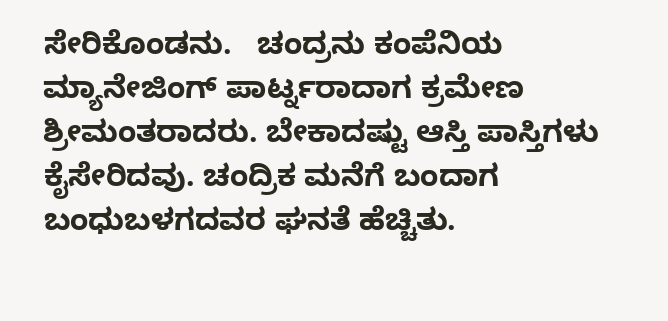ಸೇರಿಕೊಂಡನು.   ಚಂದ್ರನು ಕಂಪೆನಿಯ ಮ್ಯಾನೇಜಿಂಗ್ ಪಾರ್ಟ್ನರಾದಾಗ ಕ್ರಮೇಣ ಶ್ರೀಮಂತರಾದರು. ಬೇಕಾದಷ್ಟು ಆಸ್ತಿ ಪಾಸ್ತಿಗಳು ಕೈಸೇರಿದವು. ಚಂದ್ರಿಕ ಮನೆಗೆ ಬಂದಾಗ ಬಂಧುಬಳಗದವರ ಘನತೆ ಹೆಚ್ಚಿತು.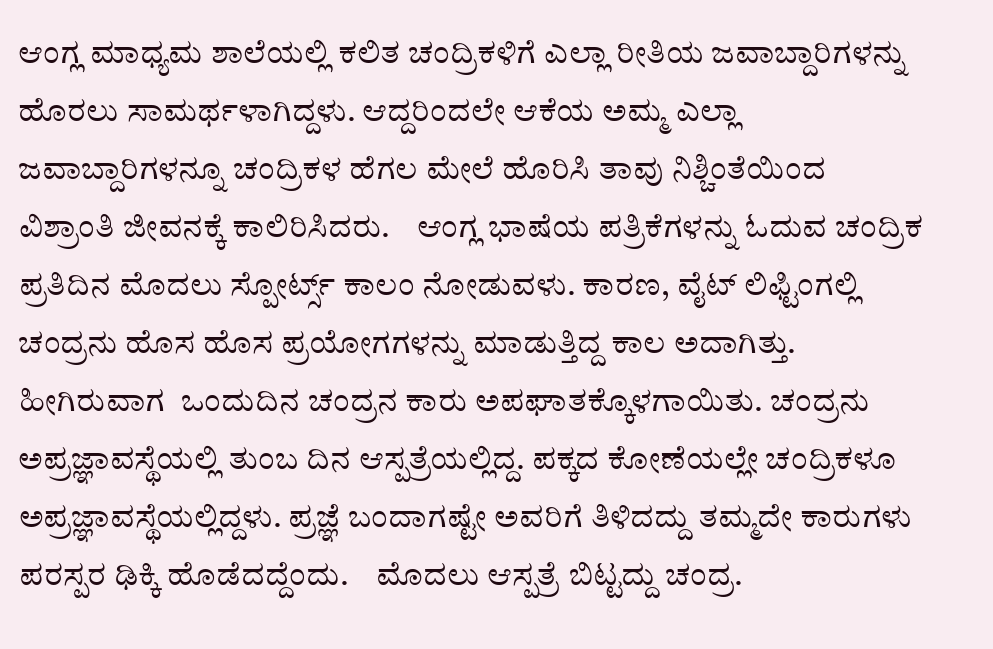ಆಂಗ್ಲ ಮಾಧ್ಯಮ ಶಾಲೆಯಲ್ಲಿ ಕಲಿತ ಚಂದ್ರಿಕಳಿಗೆ ಎಲ್ಲಾ ರೀತಿಯ ಜವಾಬ್ದಾರಿಗಳನ್ನು ಹೊರಲು ಸಾಮರ್ಥಳಾಗಿದ್ದಳು. ಆದ್ದರಿಂದಲೇ ಆಕೆಯ ಅಮ್ಮ ಎಲ್ಲಾ ಜವಾಬ್ದಾರಿಗಳನ್ನೂ ಚಂದ್ರಿಕಳ ಹೆಗಲ ಮೇಲೆ ಹೊರಿಸಿ ತಾವು ನಿಶ್ಚಿಂತೆಯಿಂದ ವಿಶ್ರಾಂತಿ ಜೀವನಕ್ಕೆ ಕಾಲಿರಿಸಿದರು.    ಆಂಗ್ಲ ಭಾಷೆಯ ಪತ್ರಿಕೆಗಳನ್ನು ಓದುವ ಚಂದ್ರಿಕ ಪ್ರತಿದಿನ ಮೊದಲು ಸ್ಪೋರ್ಟ್ಸ್ ಕಾಲಂ ನೋಡುವಳು. ಕಾರಣ, ವೈಟ್ ಲಿಫ್ಟಿಂಗಲ್ಲಿ ಚಂದ್ರನು ಹೊಸ ಹೊಸ ಪ್ರಯೋಗಗಳನ್ನು ಮಾಡುತ್ತಿದ್ದ ಕಾಲ ಅದಾಗಿತ್ತು.         ಹೀಗಿರುವಾಗ  ಒಂದುದಿನ ಚಂದ್ರನ ಕಾರು ಅಪಘಾತಕ್ಕೊಳಗಾಯಿತು. ಚಂದ್ರನು ಅಪ್ರಜ್ಞಾವಸ್ಥೆಯಲ್ಲಿ ತುಂಬ ದಿನ ಆಸ್ಪತ್ರೆಯಲ್ಲಿದ್ದ. ಪಕ್ಕದ ಕೋಣೆಯಲ್ಲೇ ಚಂದ್ರಿಕಳೂ ಅಪ್ರಜ್ಞಾವಸ್ಥೆಯಲ್ಲಿದ್ದಳು. ಪ್ರಜ್ಞೆ ಬಂದಾಗಷ್ಟೇ ಅವರಿಗೆ ತಿಳಿದದ್ದು ತಮ್ಮದೇ ಕಾರುಗಳು ಪರಸ್ಪರ ಢಿಕ್ಕಿ ಹೊಡೆದದ್ದೆಂದು.    ಮೊದಲು ಆಸ್ಪತ್ರೆ ಬಿಟ್ಟದ್ದು ಚಂದ್ರ.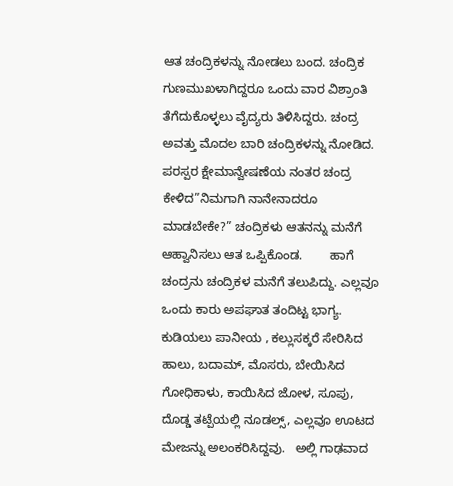ಆತ ಚಂದ್ರಿಕಳನ್ನು ನೋಡಲು ಬಂದ. ಚಂದ್ರಿಕ ಗುಣಮುಖಳಾಗಿದ್ದರೂ ಒಂದು ವಾರ ವಿಶ್ರಾಂತಿ ತೆಗೆದುಕೊಳ್ಳಲು ವೈದ್ಯರು ತಿಳಿಸಿದ್ದರು. ಚಂದ್ರ ಅವತ್ತು ಮೊದಲ ಬಾರಿ ಚಂದ್ರಿಕಳನ್ನು ನೋಡಿದ. ಪರಸ್ಪರ ಕ್ಷೇಮಾನ್ವೇಷಣೆಯ ನಂತರ ಚಂದ್ರ ಕೇಳಿದ”ನಿಮಗಾಗಿ ನಾನೇನಾದರೂ ಮಾಡಬೇಕೇ?” ಚಂದ್ರಿಕಳು ಆತನನ್ನು ಮನೆಗೆ ಆಹ್ವಾನಿಸಲು ಆತ ಒಪ್ಪಿಕೊಂಡ.        ಹಾಗೆ ಚಂದ್ರನು ಚಂದ್ರಿಕಳ ಮನೆಗೆ ತಲುಪಿದ್ದು. ಎಲ್ಲವೂ ಒಂದು ಕಾರು ಅಪಘಾತ ತಂದಿಟ್ಟ ಭಾಗ್ಯ.   ಕುಡಿಯಲು ಪಾನೀಯ , ಕಲ್ಲುಸಕ್ಕರೆ ಸೇರಿಸಿದ ಹಾಲು, ಬದಾಮ್, ಮೊಸರು, ಬೇಯಿಸಿದ ಗೋಧಿಕಾಳು, ಕಾಯಿಸಿದ ಜೋಳ, ಸೂಪು, ದೊಡ್ಡ ತಟ್ಪೆಯಲ್ಲಿ ನೂಡಲ್ಸ್, ಎಲ್ಲವೂ ಊಟದ ಮೇಜನ್ನು ಅಲಂಕರಿಸಿದ್ದವು.   ಅಲ್ಲಿ ಗಾಢವಾದ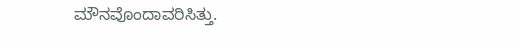ಮೌನವೊಂದಾವರಿಸಿತ್ತು.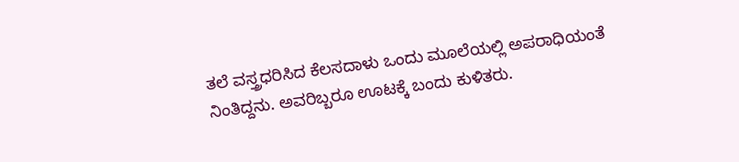ತಲೆ ವಸ್ತ್ರಧರಿಸಿದ ಕೆಲಸದಾಳು ಒಂದು ಮೂಲೆಯಲ್ಲಿ ಅಪರಾಧಿಯಂತೆ ನಿಂತಿದ್ದನು. ಅವರಿಬ್ಬರೂ ಊಟಕ್ಕೆ ಬಂದು ಕುಳಿತರು.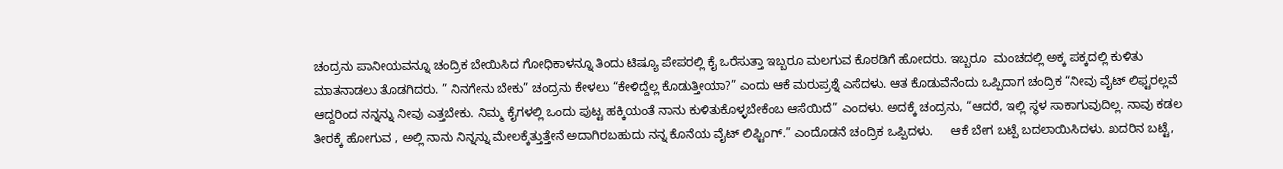ಚಂದ್ರನು ಪಾನೀಯವನ್ನೂ ಚಂದ್ರಿಕ ಬೇಯಿಸಿದ ಗೋಧಿಕಾಳನ್ನೂ ತಿಂದು ಟಿಷ್ಯೂ ಪೇಪರಲ್ಲಿ ಕೈ ಒರೆಸುತ್ತಾ ಇಬ್ಬರೂ ಮಲಗುವ ಕೊಠಡಿಗೆ ಹೋದರು. ಇಬ್ಬರೂ  ಮಂಚದಲ್ಲಿ ಅಕ್ಕ ಪಕ್ಕದಲ್ಲಿ ಕುಳಿತು ಮಾತನಾಡಲು ತೊಡಗಿದರು. ” ನಿನಗೇನು ಬೇಕು” ಚಂದ್ರನು ಕೇಳಲು “ಕೇಳಿದ್ದೆಲ್ಲ ಕೊಡುತ್ತೀಯಾ?” ಎಂದು ಆಕೆ ಮರುಪ್ರಶ್ನೆ ಎಸೆದಳು. ಆತ ಕೊಡುವೆನೆಂದು ಒಪ್ಪಿದಾಗ ಚಂದ್ರಿಕ “ನೀವು ವೈಟ್ ಲಿಫ್ಟರಲ್ಲವೆ ಆದ್ದರಿಂದ ನನ್ನನ್ನು ನೀವು ಎತ್ತಬೇಕು. ನಿಮ್ಮ ಕೈಗಳಲ್ಲಿ ಒಂದು ಪುಟ್ಟ ಹಕ್ಕಿಯಂತೆ ನಾನು ಕುಳಿತುಕೊಳ್ಳಬೇಕೆಂಬ ಆಸೆಯಿದೆ” ಎಂದಳು. ಅದಕ್ಕೆ ಚಂದ್ರನು, “ಆದರೆ, ಇಲ್ಲಿ ಸ್ಥಳ ಸಾಕಾಗುವುದಿಲ್ಲ. ನಾವು ಕಡಲ ತೀರಕ್ಕೆ ಹೋಗುವ , ಅಲ್ಲಿ ನಾನು ನಿನ್ನನ್ನು ಮೇಲಕ್ಕೆತ್ತುತ್ತೇನೆ ಅದಾಗಿರಬಹುದು ನನ್ನ ಕೊನೆಯ ವೈಟ್ ಲಿಫ್ಟಿಂಗ್.” ಎಂದೊಡನೆ ಚಂದ್ರಿಕ ಒಪ್ಪಿದಳು.     ಆಕೆ ಬೇಗ ಬಟ್ಪೆ ಬದಲಾಯಿಸಿದಳು. ಖದರಿನ ಬಟ್ಟೆ,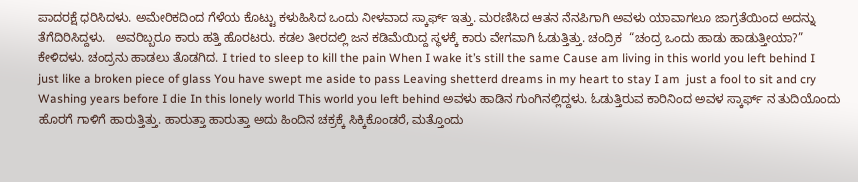ಪಾದರಕ್ಷೆ ಧರಿಸಿದಳು. ಅಮೇರಿಕದಿಂದ ಗೆಳೆಯ ಕೊಟ್ಟು ಕಳುಹಿಸಿದ ಒಂದು ನೀಳವಾದ ಸ್ಕಾರ್ಫ್ ಇತ್ತು. ಮರಣಿಸಿದ ಆತನ ನೆನಪಿಗಾಗಿ ಅವಳು ಯಾವಾಗಲೂ ಜಾಗ್ರತೆಯಿಂದ ಅದನ್ನು ತೆಗೆದಿರಿಸಿದ್ದಳು.   ಅವರಿಬ್ಬರೂ ಕಾರು ಹತ್ತಿ ಹೊರಟರು. ಕಡಲ ತೀರದಲ್ಲಿ ಜನ ಕಡಿಮೆಯಿದ್ದ ಸ್ಥಳಕ್ಕೆ ಕಾರು ವೇಗವಾಗಿ ಓಡುತ್ತಿತ್ತು. ಚಂದ್ರಿಕ  “ಚಂದ್ರ ಒಂದು ಹಾಡು ಹಾಡುತ್ತೀಯಾ?” ಕೇಳಿದಳು. ಚಂದ್ರನು ಹಾಡಲು ತೊಡಗಿದ. I tried to sleep to kill the pain When I wake it’s still the same Cause am living in this world you left behind I just like a broken piece of glass You have swept me aside to pass Leaving shetterd dreams in my heart to stay I am  just a fool to sit and cry Washing years before I die In this lonely world This world you left behind ಅವಳು ಹಾಡಿನ ಗುಂಗಿನಲ್ಲಿದ್ದಳು. ಓಡುತ್ತಿರುವ ಕಾರಿನಿಂದ ಅವಳ ಸ್ಕಾರ್ಫ್ ನ ತುದಿಯೊಂದು ಹೊರಗೆ ಗಾಳಿಗೆ ಹಾರುತ್ತಿತ್ತು. ಹಾರುತ್ತಾ ಹಾರುತ್ತಾ ಅದು ಹಿಂದಿನ ಚಕ್ರಕ್ಕೆ ಸಿಕ್ಕಿಕೊಂಡರೆ, ಮತ್ತೊಂದು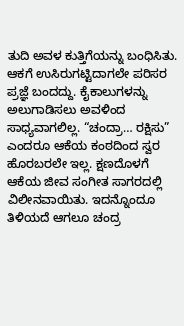ತುದಿ ಅವಳ ಕುತ್ತಿಗೆಯನ್ನು ಬಂಧಿಸಿತು. ಆಕಗೆ ಉಸಿರುಗಟ್ಟಿದಾಗಲೇ ಪರಿಸರ ಪ್ರಜ್ಞೆ ಬಂದದ್ದು. ಕೈಕಾಲುಗಳನ್ನು ಅಲುಗಾಡಿಸಲು ಅವಳಿಂದ ಸಾಧ್ಯವಾಗಲಿಲ್ಲ. “ಚಂದ್ರಾ… ರಕ್ಷಿಸು” ಎಂದರೂ ಆಕೆಯ ಕಂಠದಿಂದ ಸ್ವರ  ಹೊರಬರಲೇ ಇಲ್ಲ. ಕ್ಷಣದೊಳಗೆ ಆಕೆಯ ಜೀವ ಸಂಗೀತ ಸಾಗರದಲ್ಲಿ ವಿಲೀನವಾಯಿತು. ಇದನ್ನೊಂದೂ ತಿಳಿಯದೆ ಆಗಲೂ ಚಂದ್ರ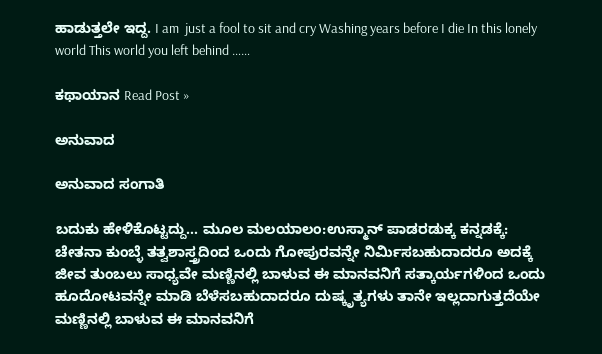ಹಾಡುತ್ತಲೇ ಇದ್ದ. I am  just a fool to sit and cry Washing years before I die In this lonely world This world you left behind ……

ಕಥಾಯಾನ Read Post »

ಅನುವಾದ

ಅನುವಾದ ಸಂಗಾತಿ

ಬದುಕು ಹೇಳಿಕೊಟ್ಟದ್ದು… ಮೂಲ ಮಲಯಾಲಂ:ಉಸ್ಮಾನ್ ಪಾಡರಡುಕ್ಕ ಕನ್ನಡಕ್ಕೆ: ಚೇತನಾ ಕುಂಬ್ಳೆ ತತ್ವಶಾಸ್ತ್ರದಿಂದ ಒಂದು ಗೋಪುರವನ್ನೇ ನಿರ್ಮಿಸಬಹುದಾದರೂ ಅದಕ್ಕೆ ಜೀವ ತುಂಬಲು ಸಾಧ್ಯವೇ ಮಣ್ಣಿನಲ್ಲಿ ಬಾಳುವ ಈ ಮಾನವನಿಗೆ ಸತ್ಕಾರ್ಯಗಳಿಂದ ಒಂದು ಹೂದೋಟವನ್ನೇ ಮಾಡಿ ಬೆಳೆಸಬಹುದಾದರೂ ದುಷ್ಕೃತ್ಯಗಳು ತಾನೇ ಇಲ್ಲದಾಗುತ್ತದೆಯೇ ಮಣ್ಣಿನಲ್ಲಿ ಬಾಳುವ ಈ ಮಾನವನಿಗೆ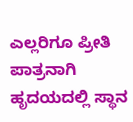ಎಲ್ಲರಿಗೂ ಪ್ರೀತಿ ಪಾತ್ರನಾಗಿ ಹೃದಯದಲ್ಲಿ ಸ್ಥಾನ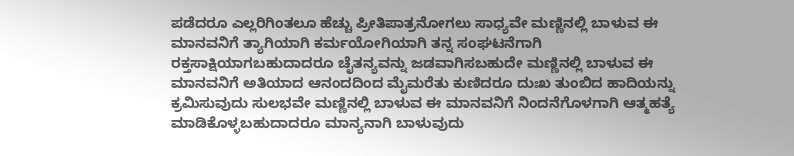ಪಡೆದರೂ ಎಲ್ಲರಿಗಿಂತಲೂ ಹೆಚ್ಚು ಪ್ರೀತಿಪಾತ್ರನೋಗಲು ಸಾಧ್ಯವೇ ಮಣ್ಣಿನಲ್ಲಿ ಬಾಳುವ ಈ ಮಾನವನಿಗೆ ತ್ಯಾಗಿಯಾಗಿ ಕರ್ಮಯೋಗಿಯಾಗಿ ತನ್ನ ಸಂಘಟನೆಗಾಗಿ ರಕ್ತಸಾಕ್ಷಿಯಾಗಬಹುದಾದರೂ ಚೈತನ್ಯವನ್ನು ಜಡವಾಗಿಸಬಹುದೇ ಮಣ್ಣಿನಲ್ಲಿ ಬಾಳುವ ಈ ಮಾನವನಿಗೆ ಅತಿಯಾದ ಆನಂದದಿಂದ ಮೈಮರೆತು ಕುಣಿದರೂ ದುಃಖ ತುಂಬಿದ ಹಾದಿಯನ್ನು ಕ್ರಮಿಸುವುದು ಸುಲಭವೇ ಮಣ್ಣಿನಲ್ಲಿ ಬಾಳುವ ಈ ಮಾನವನಿಗೆ ನಿಂದನೆಗೊಳಗಾಗಿ ಆತ್ಮಹತ್ಯೆ ಮಾಡಿಕೊಳ್ಳಬಹುದಾದರೂ ಮಾನ್ಯನಾಗಿ ಬಾಳುವುದು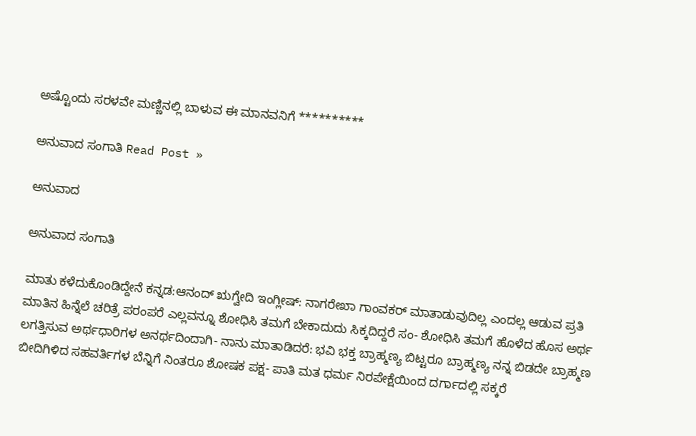ಅಷ್ಟೊಂದು ಸರಳವೇ ಮಣ್ಣಿನಲ್ಲಿ ಬಾಳುವ ಈ ಮಾನವನಿಗೆ **********

ಅನುವಾದ ಸಂಗಾತಿ Read Post »

ಅನುವಾದ

ಅನುವಾದ ಸಂಗಾತಿ

ಮಾತು ಕಳೆದುಕೊಂಡಿದ್ದೇನೆ ಕನ್ನಡ:ಆನಂದ್ ಋಗ್ವೇದಿ ಇಂಗ್ಲೀಷ್: ನಾಗರೇಖಾ ಗಾಂವಕರ್ ಮಾತಾಡುವುದಿಲ್ಲ ಎಂದಲ್ಲ ಆಡುವ ಪ್ರತಿ ಮಾತಿನ ಹಿನ್ನೆಲೆ ಚರಿತ್ರೆ ಪರಂಪರೆ ಎಲ್ಲವನ್ನೂ ಶೋಧಿಸಿ ತಮಗೆ ಬೇಕಾದುದು ಸಿಕ್ಕದಿದ್ದರೆ ಸಂ- ಶೋಧಿಸಿ ತಮಗೆ ಹೊಳೆದ ಹೊಸ ಅರ್ಥ ಲಗತ್ತಿಸುವ ಅರ್ಥಧಾರಿಗಳ ಅನರ್ಥದಿಂದಾಗಿ- ನಾನು ಮಾತಾಡಿದರೆ: ಭವಿ ಭಕ್ತ ಬ್ರಾಹ್ಮಣ್ಯ ಬಿಟ್ಟರೂ ಬ್ರಾಹ್ಮಣ್ಯ ನನ್ನ ಬಿಡದೇ ಬ್ರಾಹ್ಮಣ ಬೀದಿಗಿಳಿದ ಸಹವರ್ತಿಗಳ ಬೆನ್ನಿಗೆ ನಿಂತರೂ ಶೋಷಕ ಪಕ್ಷ- ಪಾತಿ ಮತ ಧರ್ಮ ನಿರಪೇಕ್ಷೆಯಿಂದ ದರ್ಗಾದಲ್ಲಿ ಸಕ್ಕರೆ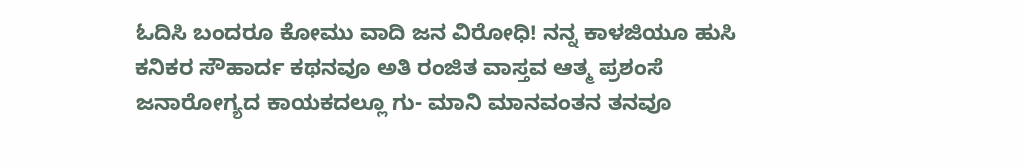ಓದಿಸಿ ಬಂದರೂ ಕೋಮು ವಾದಿ ಜನ ವಿರೋಧಿ! ನನ್ನ ಕಾಳಜಿಯೂ ಹುಸಿ ಕನಿಕರ ಸೌಹಾರ್ದ ಕಥನವೂ ಅತಿ ರಂಜಿತ ವಾಸ್ತವ ಆತ್ಮ ಪ್ರಶಂಸೆ ಜನಾರೋಗ್ಯದ ಕಾಯಕದಲ್ಲೂ ಗು- ಮಾನಿ ಮಾನವಂತನ ತನವೂ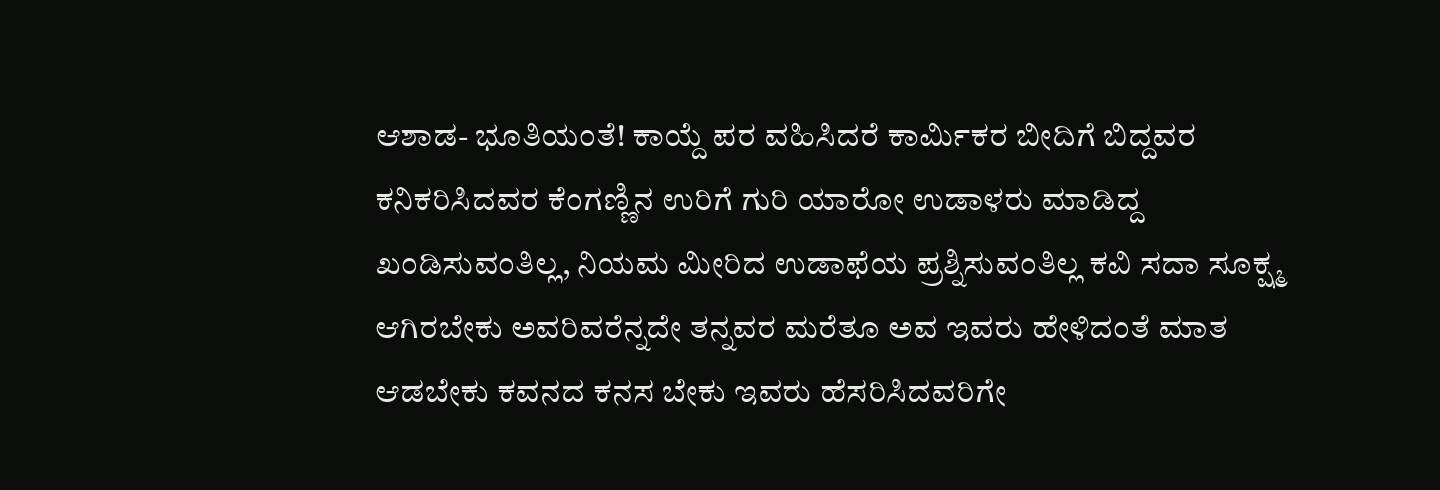ಆಶಾಡ- ಭೂತಿಯಂತೆ! ಕಾಯ್ದೆ ಪರ ವಹಿಸಿದರೆ ಕಾರ್ಮಿಕರ ಬೀದಿಗೆ ಬಿದ್ದವರ ಕನಿಕರಿಸಿದವರ ಕೆಂಗಣ್ಣಿನ ಉರಿಗೆ ಗುರಿ ಯಾರೋ ಉಡಾಳರು ಮಾಡಿದ್ದ ಖಂಡಿಸುವಂತಿಲ್ಲ, ನಿಯಮ ಮೀರಿದ ಉಡಾಫೆಯ ಪ್ರಶ್ನಿಸುವಂತಿಲ್ಲ ಕವಿ ಸದಾ ಸೂಕ್ಷ್ಮ ಆಗಿರಬೇಕು ಅವರಿವರೆನ್ನದೇ ತನ್ನವರ ಮರೆತೂ ಅವ ಇವರು ಹೇಳಿದಂತೆ ಮಾತ ಆಡಬೇಕು ಕವನದ ಕನಸ ಬೇಕು ಇವರು ಹೆಸರಿಸಿದವರಿಗೇ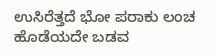ಉಸಿರೆತ್ತದೆ ಭೋ ಪರಾಕು ಲಂಚ ಹೊಡೆಯದೇ ಬಡವ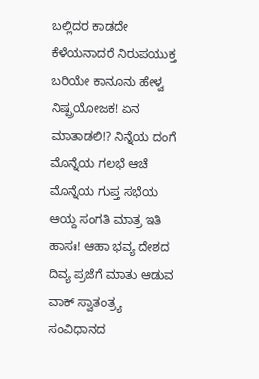ಬಲ್ಲಿದರ ಕಾಡದೇ ಕೆಳೆಯನಾದರೆ ನಿರುಪಯುಕ್ತ ಬರಿಯೇ ಕಾನೂನು ಹೇಳ್ವ ನಿಷ್ಪ್ರಯೋಜಕ! ಏನ ಮಾತಾಡಲಿ!? ನಿನ್ನೆಯ ದಂಗೆ ಮೊನ್ನೆಯ ಗಲಭೆ ಆಚೆ ಮೊನ್ನೆಯ ಗುಪ್ತ ಸಭೆಯ ಆಯ್ದ ಸಂಗತಿ ಮಾತ್ರ ಇತಿ ಹಾಸಃ! ಆಹಾ ಭವ್ಯ ದೇಶದ ದಿವ್ಯ ಪ್ರಜೆಗೆ ಮಾತು ಆಡುವ ವಾಕ್ ಸ್ವಾತಂತ್ರ್ಯ ಸಂವಿಧಾನದ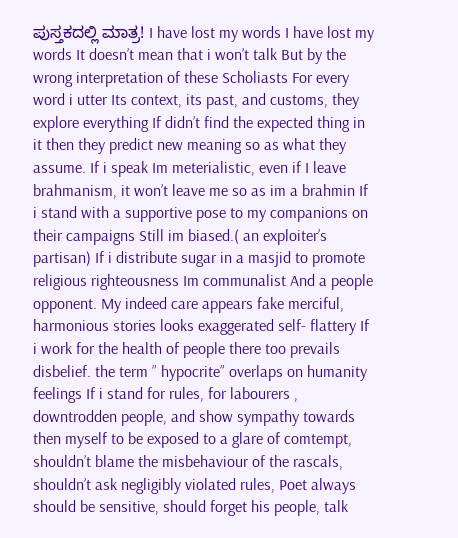ಪುಸ್ತಕದಲ್ಲಿ ಮಾತ್ರ! I have lost my words I have lost my words It doesn’t mean that i won’t talk But by the wrong interpretation of these Scholiasts For every word i utter Its context, its past, and customs, they explore everything If didn’t find the expected thing in it then they predict new meaning so as what they assume. If i speak Im meterialistic, even if I leave brahmanism, it won’t leave me so as im a brahmin If i stand with a supportive pose to my companions on their campaigns Still im biased.( an exploiter’s partisan) If i distribute sugar in a masjid to promote religious righteousness Im communalist And a people opponent. My indeed care appears fake merciful, harmonious stories looks exaggerated self- flattery If i work for the health of people there too prevails disbelief. the term ” hypocrite” overlaps on humanity feelings If i stand for rules, for labourers , downtrodden people, and show sympathy towards then myself to be exposed to a glare of comtempt, shouldn’t blame the misbehaviour of the rascals, shouldn’t ask negligibly violated rules, Poet always should be sensitive, should forget his people, talk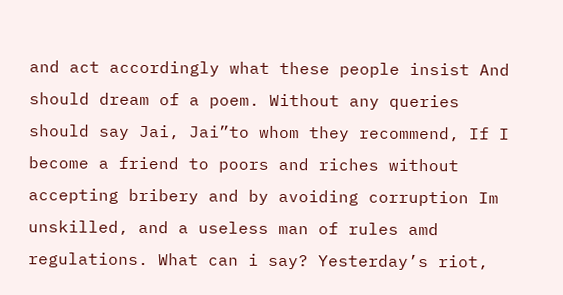and act accordingly what these people insist And should dream of a poem. Without any queries should say Jai, Jai”to whom they recommend, If I become a friend to poors and riches without accepting bribery and by avoiding corruption Im unskilled, and a useless man of rules amd regulations. What can i say? Yesterday’s riot,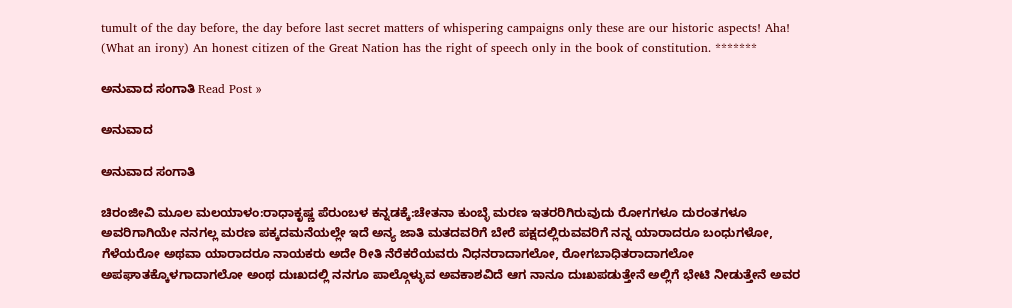tumult of the day before, the day before last secret matters of whispering campaigns only these are our historic aspects! Aha! (What an irony) An honest citizen of the Great Nation has the right of speech only in the book of constitution. *******

ಅನುವಾದ ಸಂಗಾತಿ Read Post »

ಅನುವಾದ

ಅನುವಾದ ಸಂಗಾತಿ

ಚಿರಂಜೀವಿ ಮೂಲ ಮಲಯಾಳಂ:ರಾಧಾಕೃಷ್ಣ ಪೆರುಂಬಳ ಕನ್ನಡಕ್ಕೆ:ಚೇತನಾ ಕುಂಬ್ಳೆ ಮರಣ ಇತರರಿಗಿರುವುದು ರೋಗಗಳೂ ದುರಂತಗಳೂ ಅವರಿಗಾಗಿಯೇ ನನಗಲ್ಲ ಮರಣ ಪಕ್ಕದಮನೆಯಲ್ಲೇ ಇದೆ ಅನ್ಯ ಜಾತಿ ಮತದವರಿಗೆ ಬೇರೆ ಪಕ್ಷದಲ್ಲಿರುವವರಿಗೆ ನನ್ನ ಯಾರಾದರೂ ಬಂಧುಗಳೋ, ಗೆಳೆಯರೋ ಅಥವಾ ಯಾರಾದರೂ ನಾಯಕರು ಅದೇ ರೀತಿ ನೆರೆಕರೆಯವರು ನಿಧನರಾದಾಗಲೋ, ರೋಗಬಾಧಿತರಾದಾಗಲೋ ಅಪಘಾತಕ್ಕೊಳಗಾದಾಗಲೋ ಅಂಥ ದುಃಖದಲ್ಲಿ ನನಗೂ ಪಾಲ್ಗೊಳ್ಳುವ ಅವಕಾಶವಿದೆ ಆಗ ನಾನೂ ದುಃಖಪಡುತ್ತೇನೆ ಅಲ್ಲಿಗೆ ಭೇಟಿ ನೀಡುತ್ತೇನೆ ಅವರ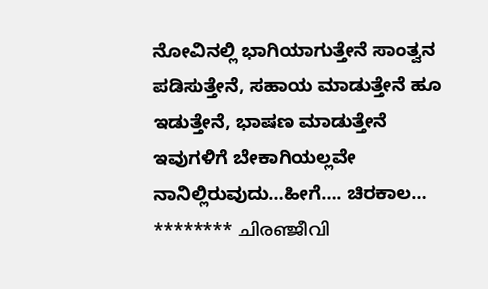ನೋವಿನಲ್ಲಿ ಭಾಗಿಯಾಗುತ್ತೇನೆ ಸಾಂತ್ವನ ಪಡಿಸುತ್ತೇನೆ, ಸಹಾಯ ಮಾಡುತ್ತೇನೆ ಹೂ ಇಡುತ್ತೇನೆ, ಭಾಷಣ ಮಾಡುತ್ತೇನೆ ಇವುಗಳಿಗೆ ಬೇಕಾಗಿಯಲ್ಲವೇ ನಾನಿಲ್ಲಿರುವುದು…ಹೀಗೆ…. ಚಿರಕಾಲ… ******** ചിരഞ്ജീവി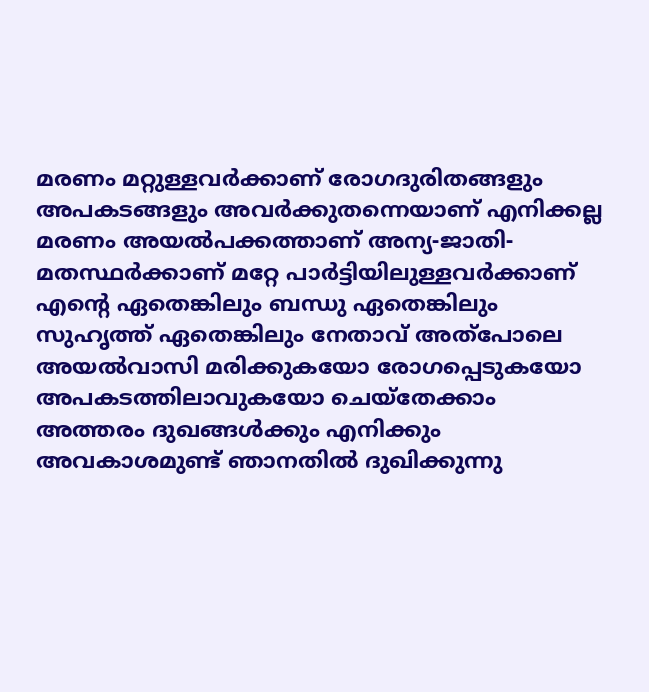മരണം മറ്റുള്ളവർക്കാണ് രോഗദുരിതങ്ങളും അപകടങ്ങളും അവർക്കുതന്നെയാണ് എനിക്കല്ല മരണം അയൽപക്കത്താണ് അന്യ-ജാതി- മതസ്ഥർക്കാണ് മറ്റേ പാർട്ടിയിലുള്ളവർക്കാണ് എൻ്റെ ഏതെങ്കിലും ബന്ധു ഏതെങ്കിലും സുഹൃത്ത് ഏതെങ്കിലും നേതാവ് അത്പോലെ അയൽവാസി മരിക്കുകയോ രോഗപ്പെടുകയോ അപകടത്തിലാവുകയോ ചെയ്തേക്കാം അത്തരം ദുഖങ്ങൾക്കും എനിക്കും അവകാശമുണ്ട് ഞാനതിൽ ദുഖിക്കുന്നു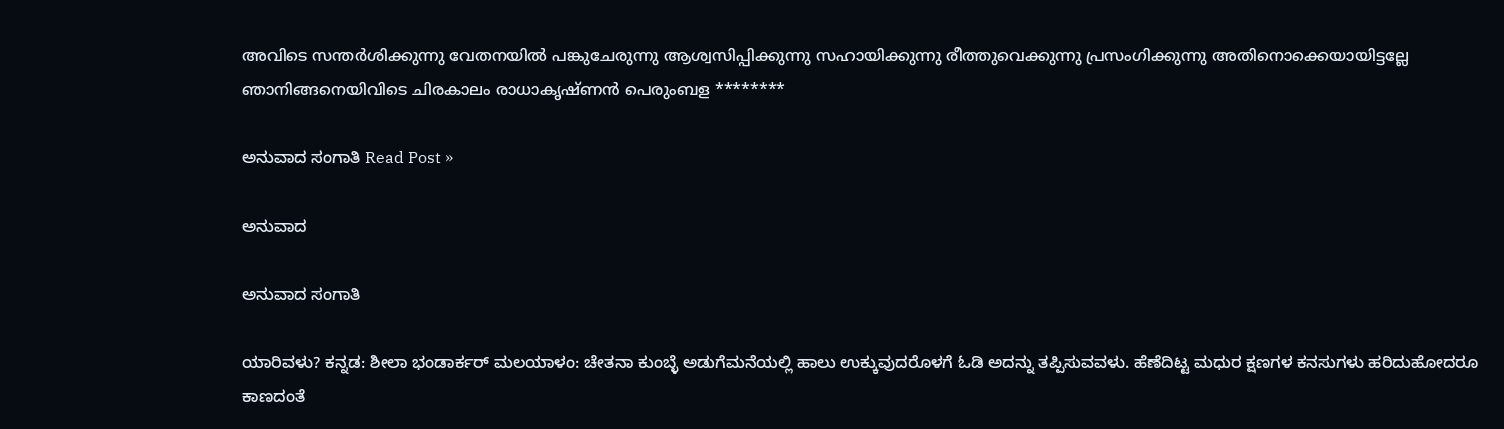അവിടെ സന്തർശിക്കുന്നു വേതനയിൽ പങ്കുചേരുന്നു ആശ്വസിപ്പിക്കുന്നു സഹായിക്കുന്നു രീത്തുവെക്കുന്നു പ്രസംഗിക്കുന്നു അതിനൊക്കെയായിട്ടല്ലേ ഞാനിങ്ങനെയിവിടെ ചിരകാലം രാധാകൃഷ്ണൻ പെരുംബള ********

ಅನುವಾದ ಸಂಗಾತಿ Read Post »

ಅನುವಾದ

ಅನುವಾದ ಸಂಗಾತಿ

ಯಾರಿವಳು? ಕನ್ನಡ: ಶೀಲಾ ಭಂಡಾರ್ಕರ್ ಮಲಯಾಳಂ: ಚೇತನಾ ಕುಂಬ್ಳೆ ಅಡುಗೆಮನೆಯಲ್ಲಿ ಹಾಲು ಉಕ್ಕುವುದರೊಳಗೆ ಓಡಿ ಅದನ್ನು ತಪ್ಪಿಸುವವಳು. ಹೆಣೆದಿಟ್ಟ ಮಧುರ ಕ್ಷಣಗಳ ಕನಸುಗಳು ಹರಿದುಹೋದರೂ ಕಾಣದಂತೆ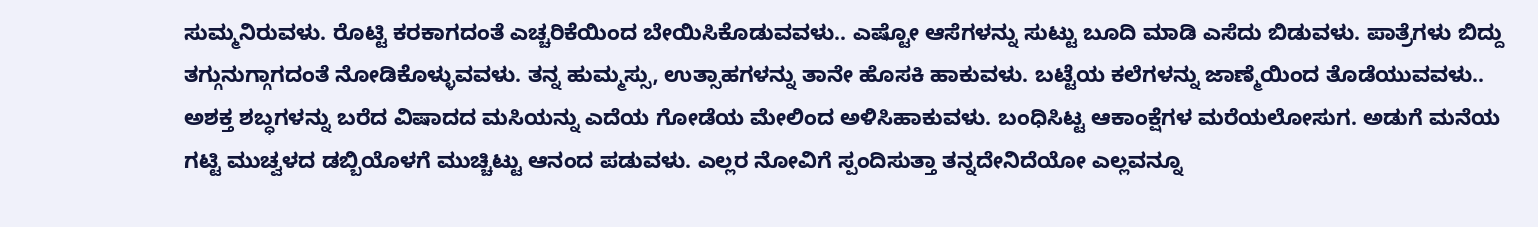ಸುಮ್ಮನಿರುವಳು. ರೊಟ್ಟಿ ಕರಕಾಗದಂತೆ ಎಚ್ಚರಿಕೆಯಿಂದ ಬೇಯಿಸಿಕೊಡುವವಳು.. ಎಷ್ಟೋ ಆಸೆಗಳನ್ನು ಸುಟ್ಟು ಬೂದಿ ಮಾಡಿ ಎಸೆದು ಬಿಡುವಳು. ಪಾತ್ರೆಗಳು ಬಿದ್ದು ತಗ್ಗುನುಗ್ಗಾಗದಂತೆ ನೋಡಿಕೊಳ್ಳುವವಳು. ತನ್ನ ಹುಮ್ಮಸ್ಸು, ಉತ್ಸಾಹಗಳನ್ನು ತಾನೇ ಹೊಸಕಿ ಹಾಕುವಳು. ಬಟ್ಟೆಯ ಕಲೆಗಳನ್ನು ಜಾಣ್ಮೆಯಿಂದ ತೊಡೆಯುವವಳು.. ಅಶಕ್ತ ಶಬ್ಧಗಳನ್ನು ಬರೆದ ವಿಷಾದದ ಮಸಿಯನ್ನು ಎದೆಯ ಗೋಡೆಯ ಮೇಲಿಂದ ಅಳಿಸಿಹಾಕುವಳು. ಬಂಧಿಸಿಟ್ಟ ಆಕಾಂಕ್ಷೆಗಳ ಮರೆಯಲೋಸುಗ. ಅಡುಗೆ ಮನೆಯ ಗಟ್ಟಿ ಮುಚ್ವಳದ ಡಬ್ಬಿಯೊಳಗೆ ಮುಚ್ಚಿಟ್ಟು ಆನಂದ ಪಡುವಳು. ಎಲ್ಲರ ನೋವಿಗೆ ಸ್ಪಂದಿಸುತ್ತಾ ತನ್ನದೇನಿದೆಯೋ ಎಲ್ಲವನ್ನೂ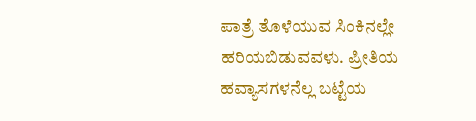ಪಾತ್ರೆ ತೊಳೆಯುವ ಸಿಂಕಿನಲ್ಲೇ ಹರಿಯಬಿಡುವವಳು. ಪ್ರೀತಿಯ ಹವ್ಯಾಸಗಳನೆಲ್ಲ ಬಟ್ಟೆಯ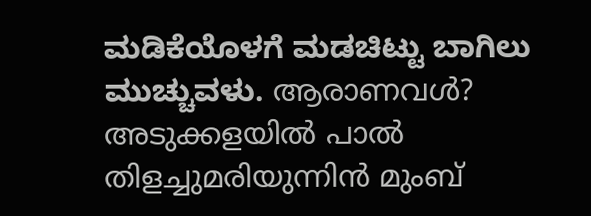ಮಡಿಕೆಯೊಳಗೆ ಮಡಚಿಟ್ಟು ಬಾಗಿಲು ಮುಚ್ಚುವಳು. ആരാണവൾ? അടുക്കളയിൽ പാൽ തിളച്ചുമരിയുന്നിൻ മുംബ്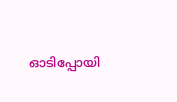ഓടിപ്പോയി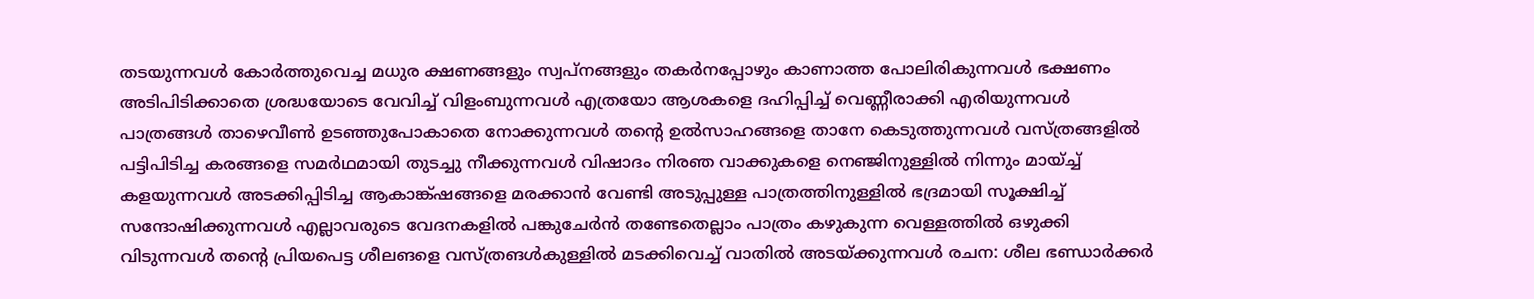തടയുന്നവൾ കോർത്തുവെച്ച മധുര ക്ഷണങ്ങളും സ്വപ്നങ്ങളും തകർനപ്പോഴും കാണാത്ത പോലിരികുന്നവൾ ഭക്ഷണം അടിപിടിക്കാതെ ശ്രദ്ധയോടെ വേവിച്ച് വിളംബുന്നവൾ എത്രയോ ആശകളെ ദഹിപ്പിച്ച് വെണ്ണീരാക്കി എരിയുന്നവൾ പാത്രങ്ങൾ താഴെവീൺ ഉടഞ്ഞുപോകാതെ നോക്കുന്നവൾ തൻ്റെ ഉൽസാഹങ്ങളെ താനേ കെടുത്തുന്നവൾ വസ്ത്രങ്ങളിൽ പട്ടിപിടിച്ച കരങ്ങളെ സമർഥമായി തുടച്ചു നീക്കുന്നവൾ വിഷാദം നിരഞ വാക്കുകളെ നെഞ്ജിനുള്ളിൽ നിന്നും മായ്ച്ച് കളയുന്നവൾ അടക്കിപ്പിടിച്ച ആകാങ്ക്ഷങ്ങളെ മരക്കാൻ വേണ്ടി അടുപ്പുള്ള പാത്രത്തിനുള്ളിൽ ഭദ്രമായി സൂക്ഷിച്ച് സന്ദോഷിക്കുന്നവൾ എല്ലാവരുടെ വേദനകളിൽ പങ്കുചേർൻ തണ്ടേതെല്ലാം പാത്രം കഴുകുന്ന വെള്ളത്തിൽ ഒഴുക്കി വിടുന്നവൾ തൻ്റെ പ്രിയപെട്ട ശീലങളെ വസ്ത്രങൾകുള്ളിൽ മടക്കിവെച്ച് വാതിൽ അടയ്ക്കുന്നവൾ രചന: ശീല ഭണ്ഡാർക്കർ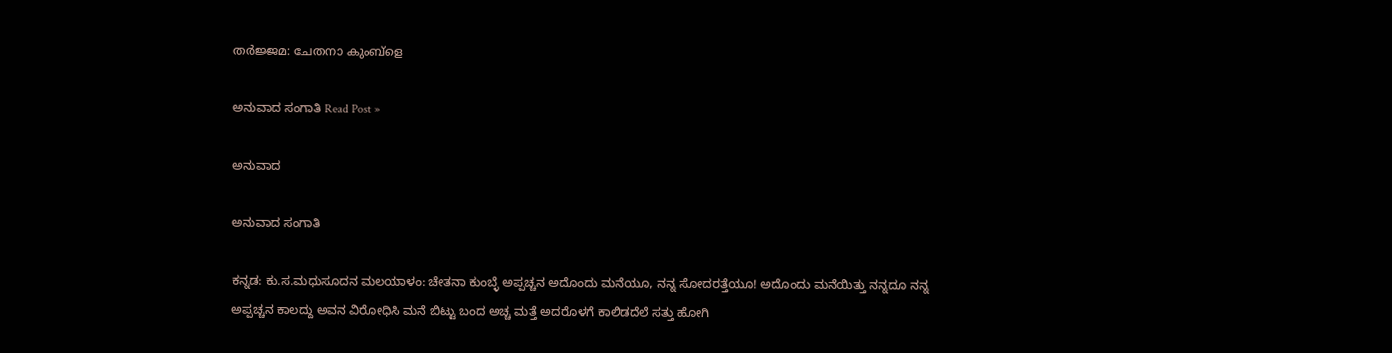തർജ്ജമ: ചേതനാ കുംബ്ളെ

ಅನುವಾದ ಸಂಗಾತಿ Read Post »

ಅನುವಾದ

ಅನುವಾದ ಸಂಗಾತಿ

ಕನ್ನಡ: ಕು.ಸ.ಮಧುಸೂದನ ಮಲಯಾಳಂ: ಚೇತನಾ ಕುಂಬ್ಳೆ ಅಪ್ಪಚ್ಚನ ಅದೊಂದು ಮನೆಯೂ, ನನ್ನ ಸೋದರತ್ತೆಯೂ! ಅದೊಂದು ಮನೆಯಿತ್ತು ನನ್ನದೂ ನನ್ನ ಅಪ್ಪಚ್ಚನ ಕಾಲದ್ದು ಅವನ ವಿರೋಧಿಸಿ ಮನೆ ಬಿಟ್ಟು ಬಂದ ಅಚ್ಚ ಮತ್ತೆ ಅದರೊಳಗೆ ಕಾಲಿಡದೆಲೆ ಸತ್ತು ಹೋಗಿ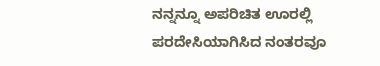ನನ್ನನ್ನೂ ಅಪರಿಚಿತ ಊರಲ್ಲಿ ಪರದೇಸಿಯಾಗಿಸಿದ ನಂತರವೂ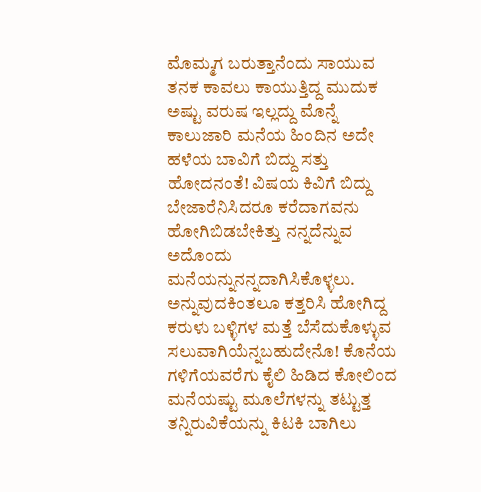ಮೊಮ್ಮಗ ಬರುತ್ತಾನೆಂದು ಸಾಯುವ ತನಕ ಕಾವಲು ಕಾಯುತ್ತಿದ್ದ ಮುದುಕ ಅಷ್ಟು ವರುಷ ಇಲ್ಲದ್ದು ಮೊನ್ನೆ ಕಾಲುಜಾರಿ ಮನೆಯ ಹಿಂದಿನ ಅದೇ ಹಳೆಯ ಬಾವಿಗೆ ಬಿದ್ದು ಸತ್ತು ಹೋದನಂತೆ! ವಿಷಯ ಕಿವಿಗೆ ಬಿದ್ದು ಬೇಜಾರೆನಿಸಿದರೂ ಕರೆದಾಗವನು ಹೋಗಿಬಿಡಬೇಕಿತ್ತು ನನ್ನದೆನ್ನುವ ಅದೊಂದು ಮನೆಯನ್ನುನನ್ನದಾಗಿಸಿಕೊಳ್ಳಲು. ಅನ್ನುವುದಕಿಂತಲೂ ಕತ್ತರಿಸಿ ಹೋಗಿದ್ದ ಕರುಳು ಬಳ್ಳಿಗಳ ಮತ್ತೆ ಬೆಸೆದುಕೊಳ್ಳುವ ಸಲುವಾಗಿಯೆನ್ನಬಹುದೇನೊ! ಕೊನೆಯ ಗಳಿಗೆಯವರೆಗು ಕೈಲಿ ಹಿಡಿದ ಕೋಲಿಂದ ಮನೆಯಷ್ಟು ಮೂಲೆಗಳನ್ನು ತಟ್ಟುತ್ತ ತನ್ನಿರುವಿಕೆಯನ್ನು ಕಿಟಕಿ ಬಾಗಿಲು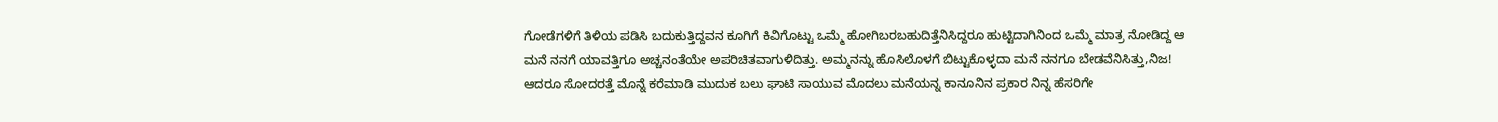ಗೋಡೆಗಳಿಗೆ ತಿಳಿಯ ಪಡಿಸಿ ಬದುಕುತ್ತಿದ್ದವನ ಕೂಗಿಗೆ ಕಿವಿಗೊಟ್ಟು ಒಮ್ಮೆ ಹೋಗಿಬರಬಹುದಿತ್ತೆನಿಸಿದ್ದರೂ ಹುಟ್ಟಿದಾಗಿನಿಂದ ಒಮ್ಮೆ ಮಾತ್ರ ನೋಡಿದ್ದ ಆ ಮನೆ ನನಗೆ ಯಾವತ್ತಿಗೂ ಅಚ್ಚನಂತೆಯೇ ಅಪರಿಚಿತವಾಗುಳಿದಿತ್ತು. ಅಮ್ಮನನ್ನು ಹೊಸಿಲೊಳಗೆ ಬಿಟ್ಟುಕೊಳ್ಳದಾ ಮನೆ ನನಗೂ ಬೇಡವೆನಿಸಿತ್ತು,ನಿಜ! ಆದರೂ ಸೋದರತ್ತೆ ಮೊನ್ನೆ ಕರೆಮಾಡಿ ಮುದುಕ ಬಲು ಘಾಟಿ ಸಾಯುವ ಮೊದಲು ಮನೆಯನ್ನ ಕಾನೂನಿನ ಪ್ರಕಾರ ನಿನ್ನ ಹೆಸರಿಗೇ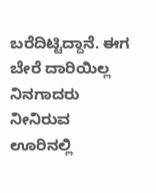ಬರೆದಿಟ್ಟಿದ್ದಾನೆ. ಈಗ ಬೇರೆ ದಾರಿಯಿಲ್ಲ ನಿನಗಾದರು ನೀನಿರುವ ಊರಿನಲ್ಲಿ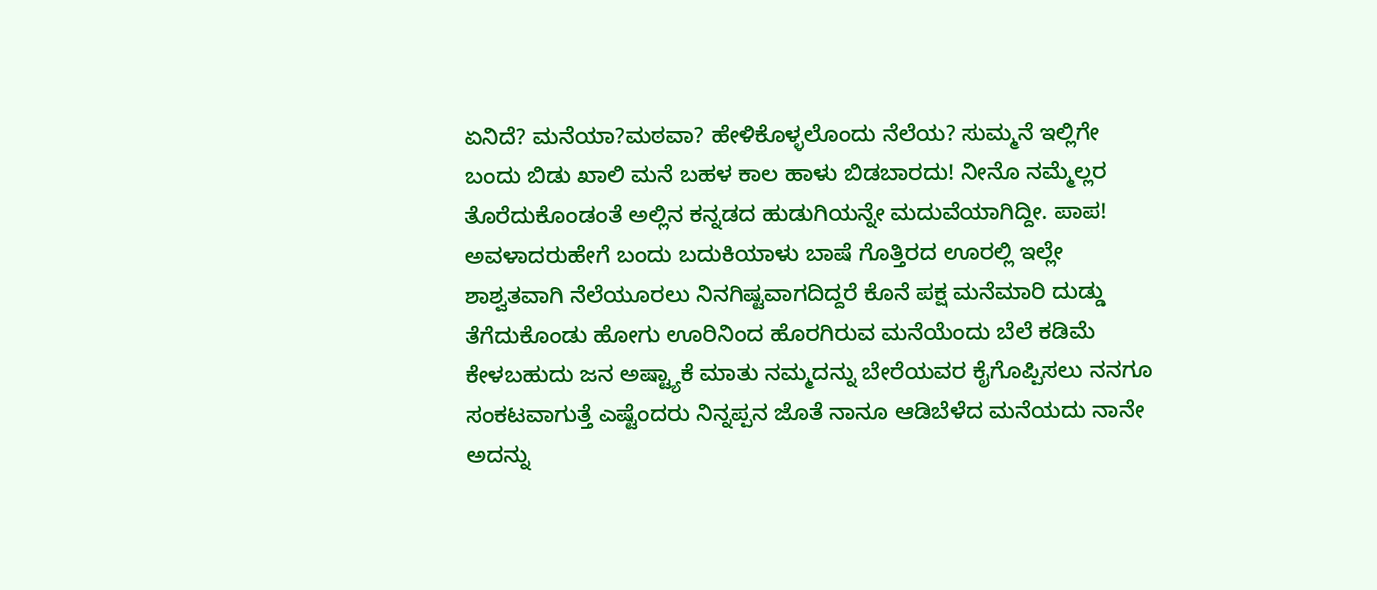ಏನಿದೆ? ಮನೆಯಾ?ಮಠವಾ? ಹೇಳಿಕೊಳ್ಳಲೊಂದು ನೆಲೆಯ? ಸುಮ್ಮನೆ ಇಲ್ಲಿಗೇ ಬಂದು ಬಿಡು ಖಾಲಿ ಮನೆ ಬಹಳ ಕಾಲ ಹಾಳು ಬಿಡಬಾರದು! ನೀನೊ ನಮ್ಮೆಲ್ಲರ ತೊರೆದುಕೊಂಡಂತೆ ಅಲ್ಲಿನ ಕನ್ನಡದ ಹುಡುಗಿಯನ್ನೇ ಮದುವೆಯಾಗಿದ್ದೀ. ಪಾಪ! ಅವಳಾದರುಹೇಗೆ ಬಂದು ಬದುಕಿಯಾಳು ಬಾಷೆ ಗೊತ್ತಿರದ ಊರಲ್ಲಿ ಇಲ್ಲೇ ಶಾಶ್ವತವಾಗಿ ನೆಲೆಯೂರಲು ನಿನಗಿಷ್ಟವಾಗದಿದ್ದರೆ ಕೊನೆ ಪಕ್ಷ ಮನೆಮಾರಿ ದುಡ್ಡು ತೆಗೆದುಕೊಂಡು ಹೋಗು ಊರಿನಿಂದ ಹೊರಗಿರುವ ಮನೆಯೆಂದು ಬೆಲೆ ಕಡಿಮೆ ಕೇಳಬಹುದು ಜನ ಅಷ್ಟ್ಯಾಕೆ ಮಾತು ನಮ್ಮದನ್ನು ಬೇರೆಯವರ ಕೈಗೊಪ್ಪಿಸಲು ನನಗೂ ಸಂಕಟವಾಗುತ್ತೆ ಎಷ್ಟೆಂದರು ನಿನ್ನಪ್ಪನ ಜೊತೆ ನಾನೂ ಆಡಿಬೆಳೆದ ಮನೆಯದು ನಾನೇ ಅದನ್ನು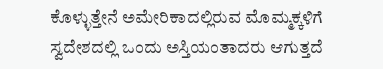ಕೊಳ್ಳುತ್ತೇನೆ ಅಮೇರಿಕಾದಲ್ಲಿರುವ ಮೊಮ್ಮಕ್ಕಳಿಗೆ ಸ್ವದೇಶದಲ್ಲಿ ಒಂದು ಅಸ್ತಿಯಂತಾದರು ಆಗುತ್ತದೆ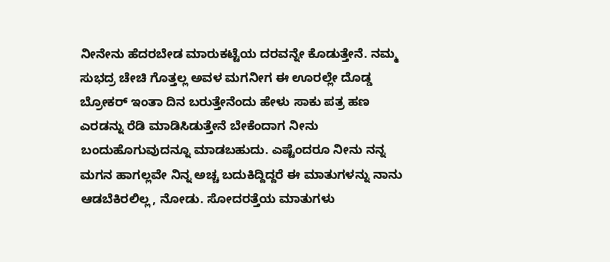ನೀನೇನು ಹೆದರಬೇಡ ಮಾರುಕಟ್ಟೆಯ ದರವನ್ನೇ ಕೊಡುತ್ತೇನೆ. ನಮ್ಮ ಸುಭದ್ರ ಚೇಚಿ ಗೊತ್ತಲ್ಲ ಅವಳ ಮಗನೀಗ ಈ ಊರಲ್ಲೇ ದೊಡ್ಡ ಬ್ರೋಕರ್ ಇಂತಾ ದಿನ ಬರುತ್ತೇನೆಂದು ಹೇಳು ಸಾಕು ಪತ್ರ ಹಣ ಎರಡನ್ನು ರೆಡಿ ಮಾಡಿಸಿಡುತ್ತೇನೆ ಬೇಕೆಂದಾಗ ನೀನು ಬಂದುಹೊಗುವುದನ್ನೂ ಮಾಡಬಹುದು. ಎಷ್ಟೆಂದರೂ ನೀನು ನನ್ನ ಮಗನ ಹಾಗಲ್ಲವೇ ನಿನ್ನ ಅಚ್ಚ ಬದುಕಿದ್ದಿದ್ದರೆ ಈ ಮಾತುಗಳನ್ನು ನಾನು ಆಡಬೆಕಿರಲಿಲ್ಲ, ನೋಡು. ಸೋದರತ್ತೆಯ ಮಾತುಗಳು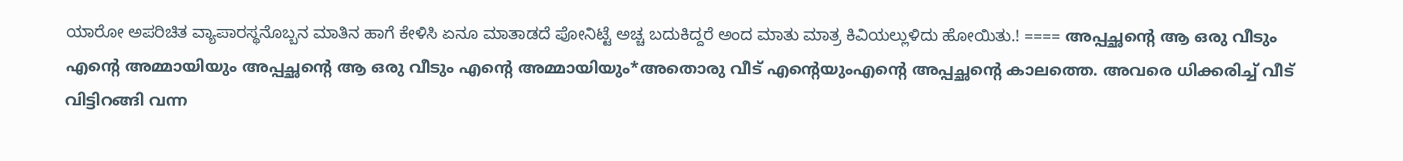ಯಾರೋ ಅಪರಿಚಿತ ವ್ಯಾಪಾರಸ್ಥನೊಬ್ಬನ ಮಾತಿನ ಹಾಗೆ ಕೇಳಿಸಿ ಏನೂ ಮಾತಾಡದೆ ಪೋನಿಟ್ಟೆ ಅಚ್ಚ ಬದುಕಿದ್ದರೆ ಅಂದ ಮಾತು ಮಾತ್ರ ಕಿವಿಯಲ್ಲುಳಿದು ಹೋಯಿತು.! ==== അപ്പച്ഛൻ്റെ ആ ഒരു വീടും എൻ്റെ അമ്മായിയും അപ്പച്ഛൻ്റെ ആ ഒരു വീടും എൻ്റെ അമ്മായിയും*അതൊരു വീട് എൻ്റെയുംഎൻ്റെ അപ്പച്ഛൻ്റെ കാലത്തെ. അവരെ ധിക്കരിച്ച് വീട് വിട്ടിറങ്ങി വന്ന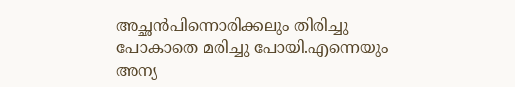അച്ഛൻപിന്നൊരിക്കലും തിരിച്ചു പോകാതെ മരിച്ചു പോയി.എന്നെയും അന്യ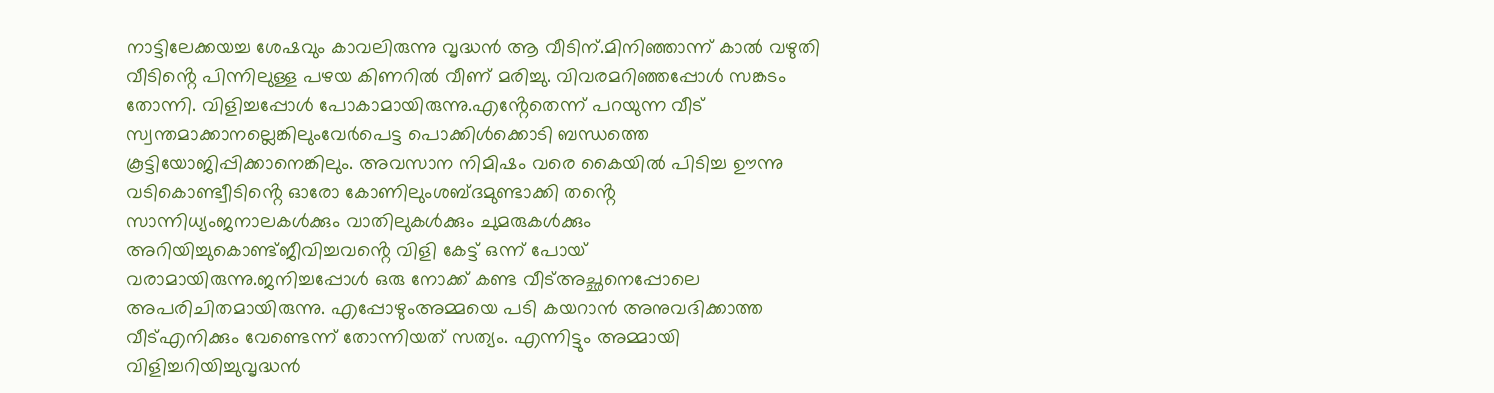നാട്ടിലേക്കയച്ച ശേഷവും കാവലിരുന്നു വൃദ്ധൻ ആ വീടിന്.മിനിഞ്ഞാന്ന് കാൽ വഴുതി വീടിൻ്റെ പിന്നിലുള്ള പഴയ കിണറിൽ വീണ് മരിച്ചു. വിവരമറിഞ്ഞപ്പോൾ സങ്കടം തോന്നി. വിളിച്ചപ്പോൾ പോകാമായിരുന്നു.എൻ്റേതെന്ന് പറയുന്ന വീട് സ്വന്തമാക്കാനല്ലെങ്കിലുംവേർപെട്ട പൊക്കിൾക്കൊടി ബന്ധത്തെ കൂട്ടിയോജിപ്പിക്കാനെങ്കിലും. അവസാന നിമിഷം വരെ കൈയിൽ പിടിച്ച ഊന്നു വടികൊണ്ട്വീടിൻ്റെ ഓരോ കോണിലുംശബ്ദമുണ്ടാക്കി തൻ്റെ സാന്നിധ്യംജനാലകൾക്കും വാതിലുകൾക്കും ചുമരുകൾക്കും അറിയിച്ചുകൊണ്ട്ജീവിച്ചവൻ്റെ വിളി കേട്ട് ഒന്ന് പോയ് വരാമായിരുന്നു.ജനിച്ചപ്പോൾ ഒരു നോക്ക് കണ്ട വീട്അച്ഛനെപ്പോലെ അപരിചിതമായിരുന്നു. എപ്പോഴുംഅമ്മയെ പടി കയറാൻ അനുവദിക്കാത്ത വീട്എനിക്കും വേണ്ടെന്ന് തോന്നിയത് സത്യം. എന്നിട്ടും അമ്മായി വിളിച്ചറിയിച്ചുവൃദ്ധൻ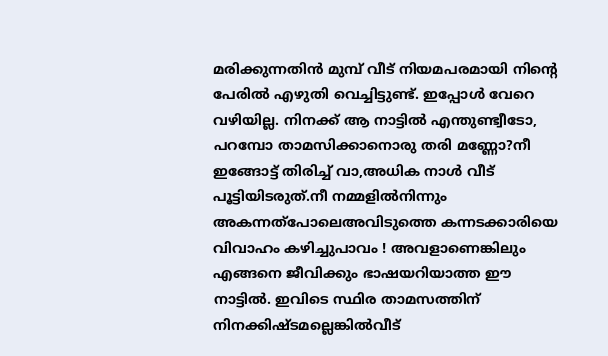മരിക്കുന്നതിൻ മുമ്പ് വീട് നിയമപരമായി നിന്റെ പേരിൽ എഴുതി വെച്ചിട്ടുണ്ട്. ഇപ്പോൾ വേറെ വഴിയില്ല. നിനക്ക് ആ നാട്ടിൽ എന്തുണ്ട്വീടോ, പറമ്പോ താമസിക്കാനൊരു തരി മണ്ണോ?നീ ഇങ്ങോട്ട് തിരിച്ച് വാ,അധിക നാൾ വീട് പൂട്ടിയിടരുത്.നീ നമ്മളിൽനിന്നും അകന്നത്പോലെഅവിടുത്തെ കന്നടക്കാരിയെ വിവാഹം കഴിച്ചുപാവം ! അവളാണെങ്കിലും എങ്ങനെ ജീവിക്കും ഭാഷയറിയാത്ത ഈ നാട്ടിൽ. ഇവിടെ സ്ഥിര താമസത്തിന് നിനക്കിഷ്ടമല്ലെങ്കിൽവീട്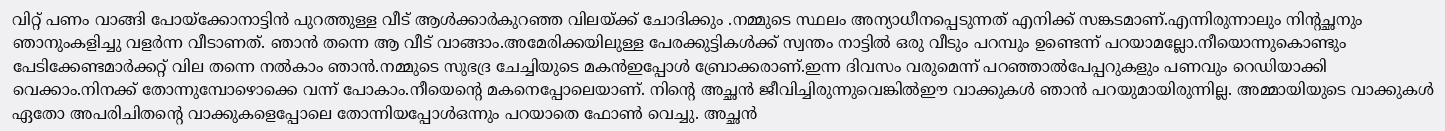വിറ്റ് പണം വാങ്ങി പോയ്ക്കോനാട്ടിൻ പുറത്തുള്ള വീട് ആൾക്കാർകുറഞ്ഞ വിലയ്ക്ക് ചോദിക്കും .നമ്മുടെ സ്ഥലം അന്യാധീനപ്പെടുന്നത് എനിക്ക് സങ്കടമാണ്.എന്നിരുന്നാലും നിൻ്റച്ഛനും ഞാനുംകളിച്ചു വളർന്ന വീടാണത്. ഞാൻ തന്നെ ആ വീട് വാങ്ങാം.അമേരിക്കയിലുള്ള പേരക്കുട്ടികൾക്ക് സ്വന്തം നാട്ടിൽ ഒരു വീടും പറമ്പും ഉണ്ടെന്ന് പറയാമല്ലോ.നീയൊന്നുകൊണ്ടും പേടിക്കേണ്ടമാർക്കറ്റ് വില തന്നെ നൽകാം ഞാൻ.നമ്മുടെ സുഭദ്ര ചേച്ചിയുടെ മകൻഇപ്പോൾ ബ്രോക്കരാണ്.ഇന്ന ദിവസം വരുമെന്ന് പറഞ്ഞാൽപേപ്പറുകളും പണവും റെഡിയാക്കി വെക്കാം.നിനക്ക് തോന്നുമ്പോഴൊക്കെ വന്ന് പോകാം.നീയെൻ്റെ മകനെപ്പോലെയാണ്. നിൻ്റെ അച്ഛൻ ജീവിച്ചിരുന്നുവെങ്കിൽഈ വാക്കുകൾ ഞാൻ പറയുമായിരുന്നില്ല. അമ്മായിയുടെ വാക്കുകൾ ഏതോ അപരിചിതൻ്റെ വാക്കുകളെപ്പോലെ തോന്നിയപ്പോൾഒന്നും പറയാതെ ഫോൺ വെച്ചു. അച്ഛൻ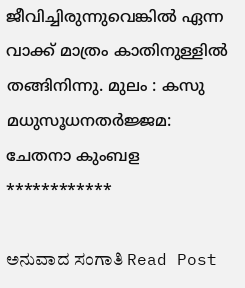ജീവിച്ചിരുന്നുവെങ്കിൽ ഏന്ന വാക്ക് മാത്രം കാതിനുള്ളിൽ തങ്ങിനിന്നു. മുലം : കസു മധുസൂധനതർജ്ജമ: ചേതനാ കുംബള ************

ಅನುವಾದ ಸಂಗಾತಿ Read Post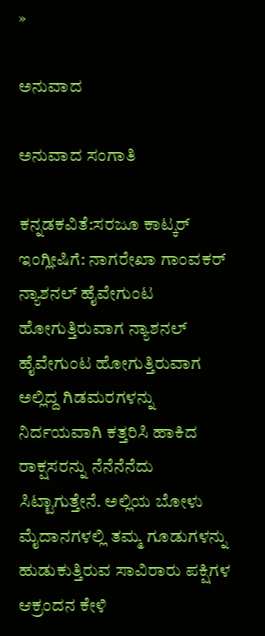»

ಅನುವಾದ

ಅನುವಾದ ಸಂಗಾತಿ

ಕನ್ನಡಕವಿತೆ:ಸರಜೂ ಕಾಟ್ಕರ್ ಇಂಗ್ಲೀಷಿಗೆ: ನಾಗರೇಖಾ ಗಾಂವಕರ್ ನ್ಯಾಶನಲ್ ಹೈವೇಗುಂಟ ಹೋಗುತ್ತಿರುವಾಗ ನ್ಯಾಶನಲ್ ಹೈವೇಗುಂಟ ಹೋಗುತ್ತಿರುವಾಗ ಅಲ್ಲಿದ್ದ ಗಿಡಮರಗಳನ್ನು ನಿರ್ದಯವಾಗಿ ಕತ್ತರಿಸಿ ಹಾಕಿದ ರಾಕ್ಷಸರನ್ನು ನೆನೆನೆನೆದು ಸಿಟ್ಟಾಗುತ್ತೇನೆ. ಅಲ್ಲಿಯ ಬೋಳು ಮೈದಾನಗಳಲ್ಲಿ ತಮ್ಮ ಗೂಡುಗಳನ್ನು ಹುಡುಕುತ್ತಿರುವ ಸಾವಿರಾರು ಪಕ್ಷಿಗಳ ಆಕ್ರಂದನ ಕೇಳಿ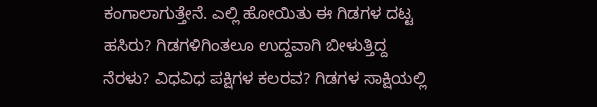ಕಂಗಾಲಾಗುತ್ತೇನೆ. ಎಲ್ಲಿ ಹೋಯಿತು ಈ ಗಿಡಗಳ ದಟ್ಟ ಹಸಿರು? ಗಿಡಗಳಿಗಿಂತಲೂ ಉದ್ದವಾಗಿ ಬೀಳುತ್ತಿದ್ದ ನೆರಳು? ವಿಧವಿಧ ಪಕ್ಷಿಗಳ ಕಲರವ? ಗಿಡಗಳ ಸಾಕ್ಷಿಯಲ್ಲಿ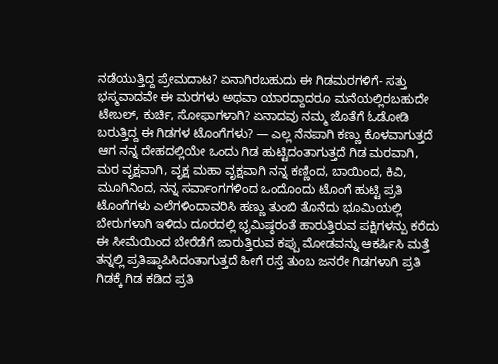ನಡೆಯುತ್ತಿದ್ದ ಪ್ರೇಮದಾಟ? ಏನಾಗಿರಬಹುದು ಈ ಗಿಡಮರಗಳಿಗೆ- ಸತ್ತು ಭಸ್ಮವಾದವೇ ಈ ಮರಗಳು ಅಥವಾ ಯಾರದ್ದಾದರೂ ಮನೆಯಲ್ಲಿರಬಹುದೇ ಟೇಬಲ್, ಕುರ್ಚಿ, ಸೋಫಾಗಳಾಗಿ? ಏನಾದವು ನಮ್ಮ ಜೊತೆಗೆ ಓಡೋಡಿ ಬರುತ್ತಿದ್ದ ಈ ಗಿಡಗಳ ಟೊಂಗೆಗಳು? — ಎಲ್ಲ ನೆನಪಾಗಿ ಕಣ್ಣು ಕೊಳವಾಗುತ್ತದೆ ಆಗ ನನ್ನ ದೇಹದಲ್ಲಿಯೇ ಒಂದು ಗಿಡ ಹುಟ್ಟಿದಂತಾಗುತ್ತದೆ ಗಿಡ ಮರವಾಗಿ, ಮರ ವೃಕ್ಷವಾಗಿ, ವೃಕ್ಷ ಮಹಾ ವೃಕ್ಷವಾಗಿ ನನ್ನ ಕಣ್ಣಿಂದ, ಬಾಯಿಂದ, ಕಿವಿ, ಮೂಗಿನಿಂದ, ನನ್ನ ಸರ್ವಾಂಗಗಳಿಂದ ಒಂದೊಂದು ಟೊಂಗೆ ಹುಟ್ಟಿ ಪ್ರತಿ ಟೊಂಗೆಗಳು ಎಲೆಗಳಿಂದಾವರಿಸಿ ಹಣ್ಣು ತುಂಬಿ ತೊನೆದು ಭೂಮಿಯಲ್ಲಿ ಬೇರುಗಳಾಗಿ ಇಳಿದು ದೂರದಲ್ಲಿ ಭೃಮಿಷ್ಠರಂತೆ ಹಾರುತ್ತಿರುವ ಪಕ್ಷಿಗಳನ್ಪು ಕರೆದು ಈ ಸೀಮೆಯಿಂದ ಬೇರೆಡೆಗೆ ಜಾರುತ್ತಿರುವ ಕಪ್ಪು ಮೋಡವನ್ನು ಆಕರ್ಷಿಸಿ ಮತ್ತೆ ತನ್ನಲ್ಲಿ ಪ್ರತಿಷ್ಠಾಪಿಸಿದಂತಾಗುತ್ತದೆ ಹೀಗೆ ರಸ್ತೆ ತುಂಬ ಜನರೇ ಗಿಡಗಳಾಗಿ ಪ್ರತಿ ಗಿಡಕ್ಕೆ ಗಿಡ ಕಡಿದ ಪ್ರತಿ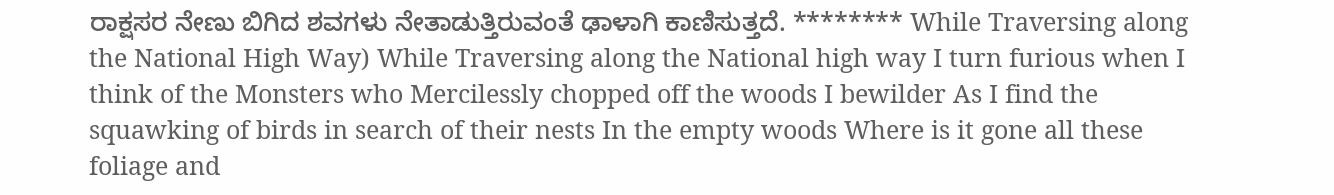ರಾಕ್ಷಸರ ನೇಣು ಬಿಗಿದ ಶವಗಳು ನೇತಾಡುತ್ತಿರುವಂತೆ ಢಾಳಾಗಿ ಕಾಣಿಸುತ್ತದೆ. ******** While Traversing along the National High Way) While Traversing along the National high way I turn furious when I think of the Monsters who Mercilessly chopped off the woods I bewilder As I find the squawking of birds in search of their nests In the empty woods Where is it gone all these foliage and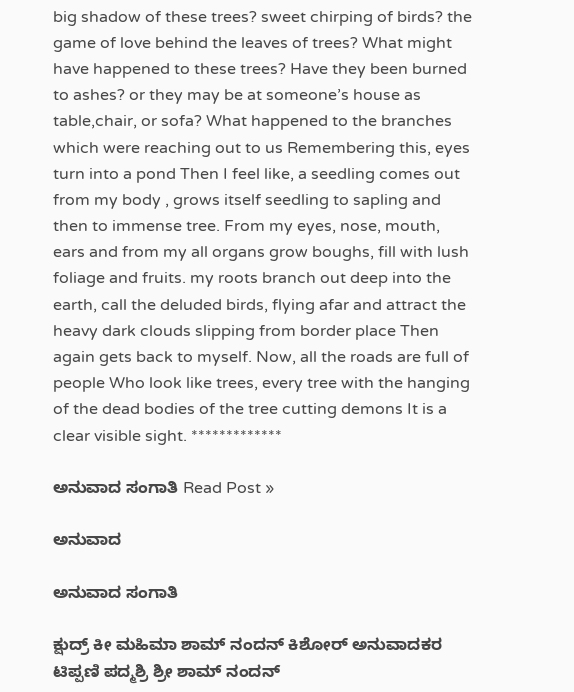big shadow of these trees? sweet chirping of birds? the game of love behind the leaves of trees? What might have happened to these trees? Have they been burned to ashes? or they may be at someone’s house as table,chair, or sofa? What happened to the branches which were reaching out to us Remembering this, eyes turn into a pond Then I feel like, a seedling comes out from my body , grows itself seedling to sapling and then to immense tree. From my eyes, nose, mouth, ears and from my all organs grow boughs, fill with lush foliage and fruits. my roots branch out deep into the earth, call the deluded birds, flying afar and attract the heavy dark clouds slipping from border place Then again gets back to myself. Now, all the roads are full of people Who look like trees, every tree with the hanging of the dead bodies of the tree cutting demons It is a clear visible sight. *************

ಅನುವಾದ ಸಂಗಾತಿ Read Post »

ಅನುವಾದ

ಅನುವಾದ ಸಂಗಾತಿ

ಕ್ಷುದ್ರ್ ಕೀ ಮಹಿಮಾ ಶಾಮ್ ನಂದನ್ ಕಿಶೋರ್ ಅನುವಾದಕರ ಟಿಪ್ಪಣಿ ಪದ್ಮಶ್ರಿ ಶ್ರೀ ಶಾಮ್ ನಂದನ್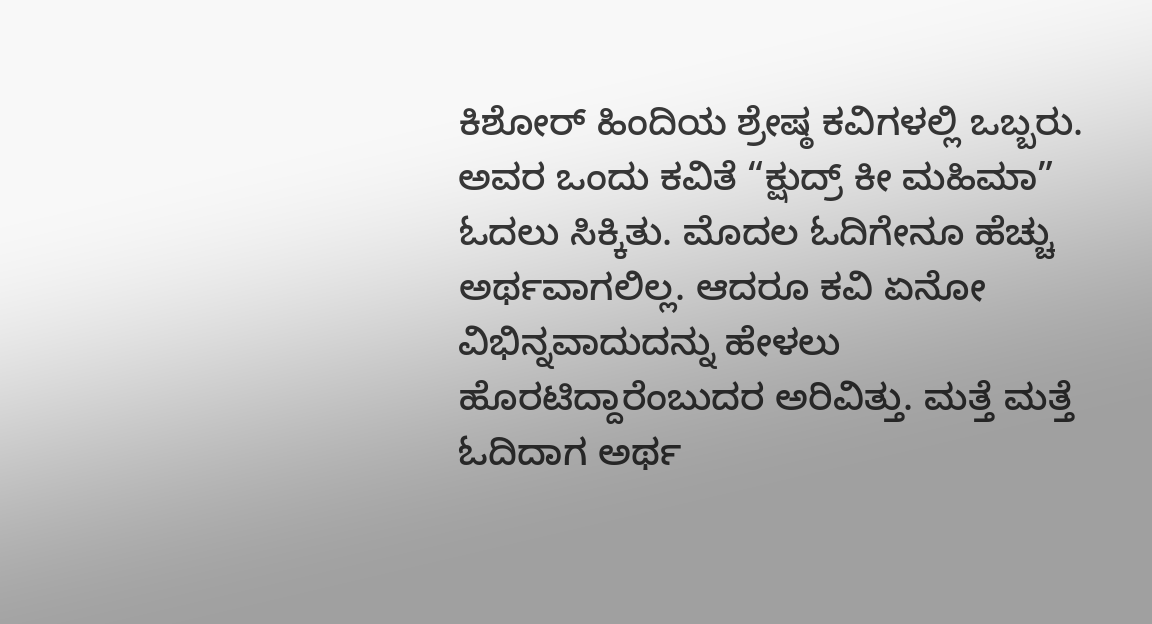ಕಿಶೋರ್ ಹಿಂದಿಯ ಶ್ರೇಷ್ಠ ಕವಿಗಳಲ್ಲಿ ಒಬ್ಬರು. ಅವರ ಒಂದು ಕವಿತೆ “ಕ್ಷುದ್ರ್ ಕೀ ಮಹಿಮಾ” ಓದಲು ಸಿಕ್ಕಿತು. ಮೊದಲ ಓದಿಗೇನೂ ಹೆಚ್ಚು ಅರ್ಥವಾಗಲಿಲ್ಲ. ಆದರೂ ಕವಿ ಏನೋ ವಿಭಿನ್ನವಾದುದನ್ನು ಹೇಳಲು ಹೊರಟಿದ್ದಾರೆಂಬುದರ ಅರಿವಿತ್ತು. ಮತ್ತೆ ಮತ್ತೆ ಓದಿದಾಗ ಅರ್ಥ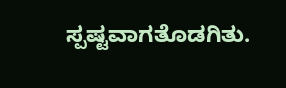ಸ್ಪಷ್ಟವಾಗತೊಡಗಿತು.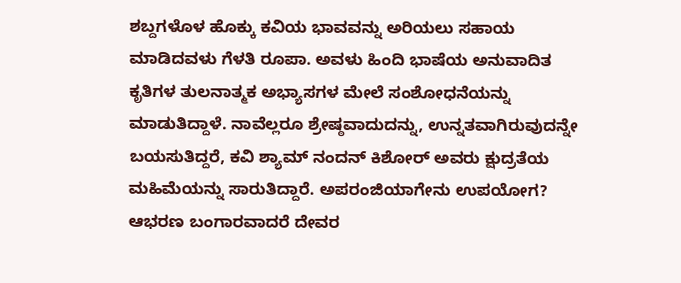ಶಬ್ದಗಳೊಳ ಹೊಕ್ಕು ಕವಿಯ ಭಾವವನ್ನು ಅರಿಯಲು ಸಹಾಯ ಮಾಡಿದವಳು ಗೆಳತಿ ರೂಪಾ. ಅವಳು ಹಿಂದಿ ಭಾಷೆಯ ಅನುವಾದಿತ ಕೃತಿಗಳ ತುಲನಾತ್ಮಕ ಅಭ್ಯಾಸಗಳ ಮೇಲೆ ಸಂಶೋಧನೆಯನ್ನು ಮಾಡುತಿದ್ದಾಳೆ. ನಾವೆಲ್ಲರೂ ಶ್ರೇಷ್ಠವಾದುದನ್ನು, ಉನ್ನತವಾಗಿರುವುದನ್ನೇ ಬಯಸುತಿದ್ದರೆ, ಕವಿ ಶ್ಯಾಮ್ ನಂದನ್ ಕಿಶೋರ್ ಅವರು ಕ್ಷುದ್ರತೆಯ ಮಹಿಮೆಯನ್ನು ಸಾರುತಿದ್ದಾರೆ. ಅಪರಂಜಿಯಾಗೇನು ಉಪಯೋಗ? ಆಭರಣ ಬಂಗಾರವಾದರೆ ದೇವರ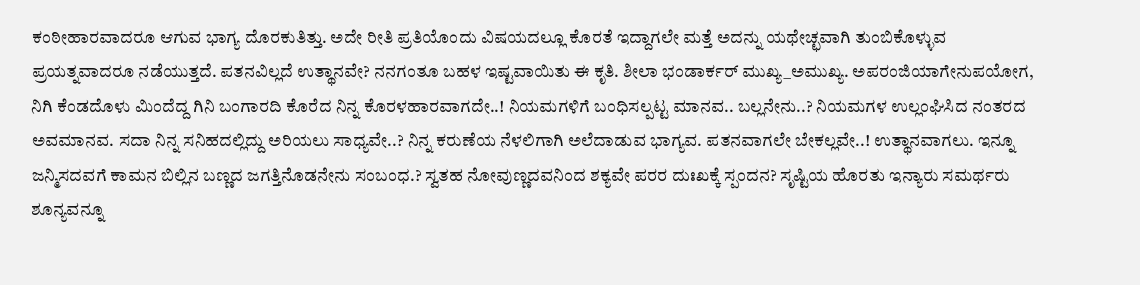ಕಂಠೀಹಾರವಾದರೂ ಆಗುವ ಭಾಗ್ಯ ದೊರಕುತಿತ್ತು. ಅದೇ ರೀತಿ ಪ್ರತಿಯೊಂದು ವಿಷಯದಲ್ಲೂ ಕೊರತೆ ಇದ್ದಾಗಲೇ ಮತ್ತೆ ಅದನ್ನು ಯಥೇಚ್ಛವಾಗಿ ತುಂಬಿಕೊಳ್ಳುವ ಪ್ರಯತ್ನವಾದರೂ ನಡೆಯುತ್ತದೆ. ಪತನವಿಲ್ಲದೆ ಉತ್ಥಾನವೇ? ನನಗಂತೂ ಬಹಳ ಇಷ್ಟವಾಯಿತು ಈ ಕೃತಿ. ಶೀಲಾ ಭಂಡಾರ್ಕರ್ ಮುಖ್ಯ_ಅಮುಖ್ಯ. ಅಪರಂಜಿಯಾಗೇನುಪಯೋಗ, ನಿಗಿ ಕೆಂಡದೊಳು ಮಿಂದೆದ್ದ ಗಿನಿ ಬಂಗಾರದಿ ಕೊರೆದ ನಿನ್ನ ಕೊರಳಹಾರವಾಗದೇ..! ನಿಯಮಗಳಿಗೆ ಬಂಧಿಸಲ್ಪಟ್ಟ ಮಾನವ.. ಬಲ್ಲನೇನು..? ನಿಯಮಗಳ ಉಲ್ಲಂಘಿಸಿದ ನಂತರದ ಅವಮಾನವ. ಸದಾ ನಿನ್ನ ಸನಿಹದಲ್ಲಿದ್ದು ಅರಿಯಲು ಸಾಧ್ಯವೇ..? ನಿನ್ನ ಕರುಣೆಯ ನೆಳಲಿಗಾಗಿ ಅಲೆದಾಡುವ ಭಾಗ್ಯವ. ಪತನವಾಗಲೇ ಬೇಕಲ್ಲವೇ..! ಉತ್ಥಾನವಾಗಲು. ಇನ್ನೂ ಜನ್ಮಿಸದವಗೆ ಕಾಮನ ಬಿಲ್ಲಿನ ಬಣ್ಣದ ಜಗತ್ತಿನೊಡನೇನು ಸಂಬಂಧ.? ಸ್ವತಹ ನೋವುಣ್ಣದವನಿಂದ ಶಕ್ಯವೇ ಪರರ ದುಃಖಕ್ಕೆ ಸ್ಪಂದನ? ಸೃಷ್ಟಿಯ ಹೊರತು ಇನ್ಯಾರು ಸಮರ್ಥರು ಶೂನ್ಯವನ್ನೂ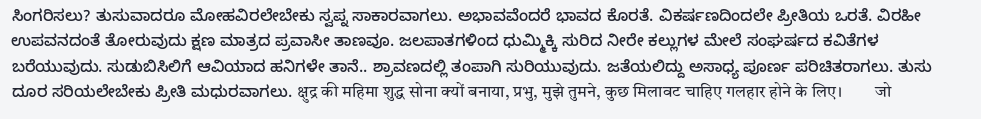ಸಿಂಗರಿಸಲು? ತುಸುವಾದರೂ ಮೋಹವಿರಲೇಬೇಕು ಸ್ವಪ್ನ ಸಾಕಾರವಾಗಲು. ಅಭಾವವೆಂದರೆ ಭಾವದ ಕೊರತೆ. ವಿಕರ್ಷಣದಿಂದಲೇ ಪ್ರೀತಿಯ ಒರತೆ. ವಿರಹೀ ಉಪವನದಂತೆ ತೋರುವುದು ಕ್ಷಣ ಮಾತ್ರದ ಪ್ರವಾಸೀ ತಾಣವೂ. ಜಲಪಾತಗಳಿಂದ ಧುಮ್ಮಿಕ್ಕಿ ಸುರಿದ ನೀರೇ ಕಲ್ಲುಗಳ ಮೇಲೆ ಸಂಘರ್ಷದ ಕವಿತೆಗಳ ಬರೆಯುವುದು. ಸುಡುಬಿಸಿಲಿಗೆ ಆವಿಯಾದ ಹನಿಗಳೇ ತಾನೆ.. ಶ್ರಾವಣದಲ್ಲಿ ತಂಪಾಗಿ ಸುರಿಯುವುದು. ಜತೆಯಲಿದ್ದು ಅಸಾಧ್ಯ ಪೂರ್ಣ ಪರಿಚಿತರಾಗಲು. ತುಸು ದೂರ ಸರಿಯಲೇಬೇಕು ಪ್ರೀತಿ ಮಧುರವಾಗಲು. क्षुद्र की महिमा शुद्ध सोना क्यों बनाया, प्रभु, मुझे तुमने, कुछ मिलावट चाहिए गलहार होने के लिए।        जो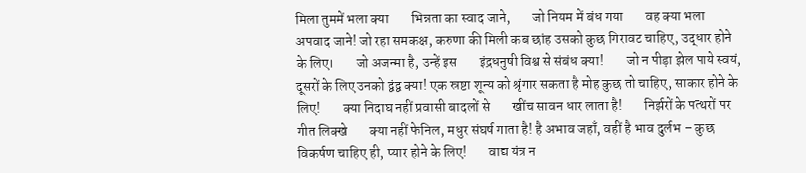मिला तुममें भला क्या        भिन्नता का स्वाद जाने,        जो नियम में बंध गया        वह क्या भला अपवाद जाने! जो रहा समकक्ष, करुणा की मिली कब छांह उसको कुछ गिरावट चाहिए, उद्धार होने के लिए।        जो अजन्मा है, उन्हें इस        इंद्रधनुषी विश्व से संबंध क्या!        जो न पीड़ा झेल पाये स्वयं,        दूसरों के लिए उनको द्वंद्व क्या! एक स्रष्टा शून्य को श्रृंगार सकता है मोह कुछ तो चाहिए, साकार होने के लिए!        क्या निदाघ नहीं प्रवासी बादलों से        खींच सावन धार लाता है!        निर्झरों के पत्थरों पर गीत लिक्खे        क्या नहीं फेनिल, मधुर संघर्ष गाता है! है अभाव जहाँ, वहीं है भाव दुर्लभ – कुछ विकर्षण चाहिए ही, प्यार होने के लिए!        वाद्य यंत्र न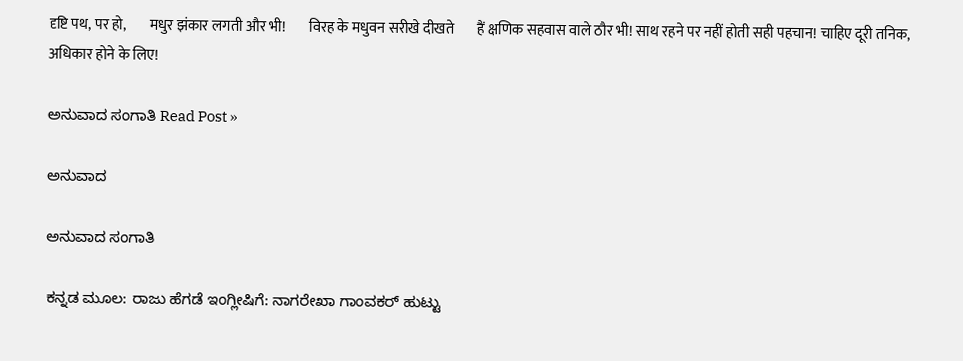दृष्टि पथ, पर हो,        मधुर झंकार लगती और भी!        विरह के मधुवन सरीखे दीखते        हैं क्षणिक सहवास वाले ठौर भी! साथ रहने पर नहीं होती सही पहचान! चाहिए दूरी तनिक, अधिकार होने के लिए!

ಅನುವಾದ ಸಂಗಾತಿ Read Post »

ಅನುವಾದ

ಅನುವಾದ ಸಂಗಾತಿ

ಕನ್ನಡ ಮೂಲ: ರಾಜು ಹೆಗಡೆ ಇಂಗ್ಲೀಷಿಗೆ: ನಾಗರೇಖಾ ಗಾಂವಕರ್ ಹುಟ್ಟು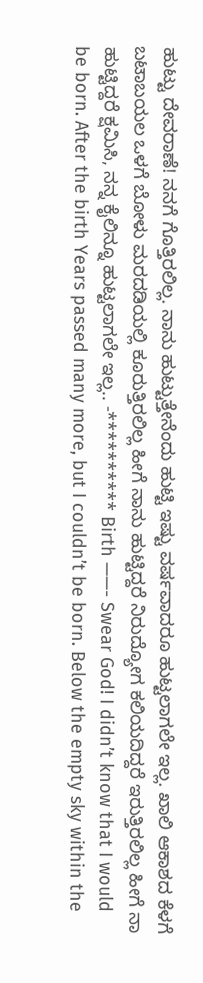ಹುಟ್ಟು ದೇವರಾಣೆ! ನನಗೆ ಗೊತ್ತಿರಲಿಲ್ಲ. ನಾನು ಹುಟ್ಟುತ್ತೇನೆಂದು ಹುಟ್ಟಿ ಇಷ್ಟು ವರ್ಷವಾದರೂ ಹುಟ್ಟಲಾಗಲೇ ಇಲ್ಲ. ಖಾಲಿ ಆಕಾಶದ ಕೆಳಗೆ ಬಟಾಬಯಲ ಒಳಗೆ ಬೋಳು ಮರದಡಿಯಲ್ಲಿ ಕೂರುತ್ತಿರಲಿಲ್ಲ ಹೀಗೆ ನಾನು ಹುಟ್ಟಿದ್ದರೆ ನಿರುದ್ಯೋಗ ಕಲಿಯದಿದ್ದರೆ ಇರುತ್ತಿರಲಿಲ್ಲ ಹೀಗೆ ನಾ ಹುಟ್ಟಿದ್ದರೆ ಕ್ಷಮಿಸಿ, ನನ್ನ ಕೈಲಿನ್ನೂ ಹುಟ್ಟಲಾಗಲೇ ಇಲ್ಲ.. -********** Birth ——- Swear God! I didn’t know that I would be born. After the birth Years passed many more, but I couldn’t be born. Below the empty sky within the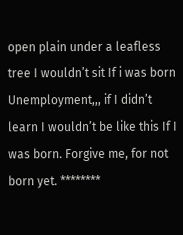open plain under a leafless tree I wouldn’t sit If i was born Unemployment,,, if I didn’t learn I wouldn’t be like this If I was born. Forgive me, for not born yet. ********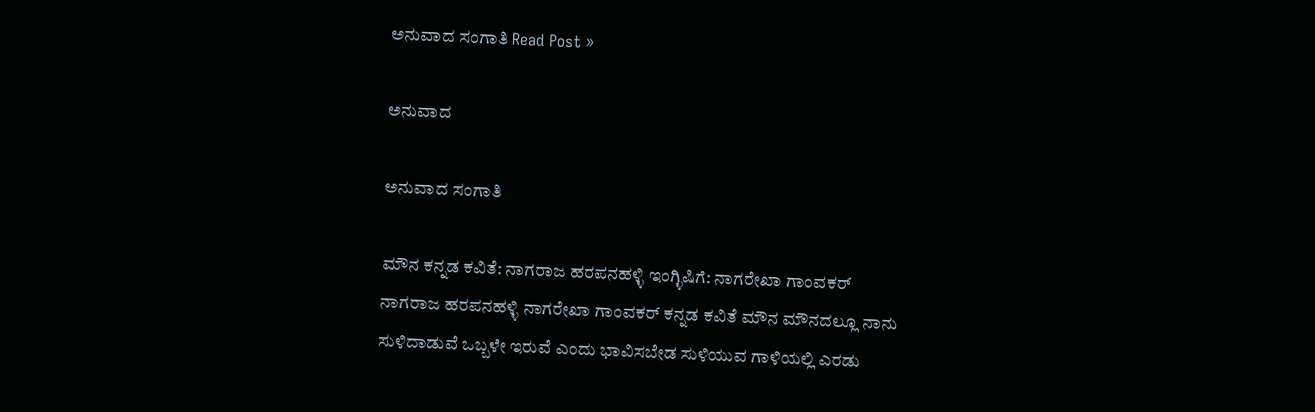ಅನುವಾದ ಸಂಗಾತಿ Read Post »

ಅನುವಾದ

ಅನುವಾದ ಸಂಗಾತಿ

ಮೌನ ಕನ್ನಡ ಕವಿತೆ: ನಾಗರಾಜ ಹರಪನಹಳ್ಳಿ ಇಂಗ್ಳಿಷಿಗೆ: ನಾಗರೇಖಾ ಗಾಂವಕರ್ ನಾಗರಾಜ ಹರಪನಹಳ್ಳಿ ನಾಗರೇಖಾ ಗಾಂವಕರ್ ಕನ್ನಡ ಕವಿತೆ ಮೌನ ಮೌನದಲ್ಲೂ ನಾನು ಸುಳಿದಾಡುವೆ ಒಬ್ಬಳೇ ಇರುವೆ ಎಂದು ಭಾವಿಸಬೇಡ ಸುಳಿಯುವ ಗಾಳಿಯಲ್ಲಿ ಎರಡು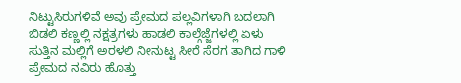ನಿಟ್ಟುಸಿರುಗಳಿವೆ ಅವು ಪ್ರೇಮದ ಪಲ್ಲವಿಗಳಾಗಿ ಬದಲಾಗಿ ಬಿಡಲಿ ಕಣ್ಣಲ್ಲಿ ನಕ್ಷತ್ರಗಳು ಹಾಡಲಿ ಕಾಲ್ಗೆಜ್ಜೆಗಳಲ್ಲಿ ಏಳು ಸುತ್ತಿನ ಮಲ್ಲಿಗೆ ಅರಳಲಿ ನೀನುಟ್ಟ ಸೀರೆ ಸೆರಗ ತಾಗಿದ ಗಾಳಿ ಪ್ರೇಮದ ನವಿರು ಹೊತ್ತು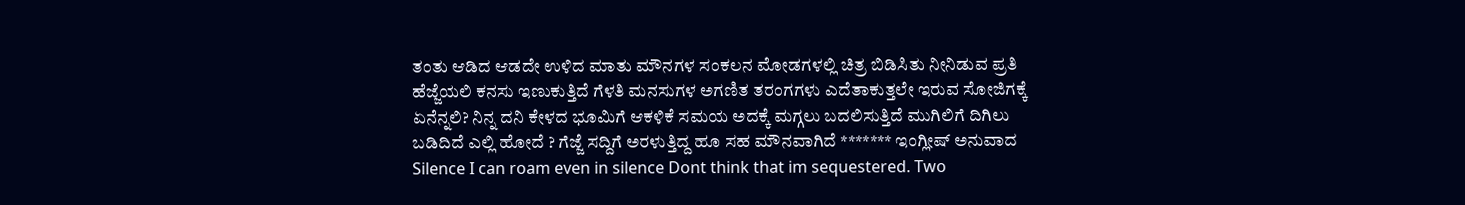ತಂತು ಆಡಿದ ಆಡದೇ ಉಳಿದ ಮಾತು ಮೌನಗಳ ಸಂಕಲನ ಮೋಡಗಳಲ್ಲಿ ಚಿತ್ರ ಬಿಡಿಸಿತು ನೀನಿಡುವ ಪ್ರತಿ ಹೆಜ್ಜೆಯಲಿ ಕನಸು ಇಣುಕುತ್ತಿದೆ ಗೆಳತಿ ಮನಸುಗಳ ಅಗಣಿತ ತರಂಗಗಳು ಎದೆತಾಕುತ್ತಲೇ ಇರುವ ಸೋಜಿಗಕ್ಕೆ ಏನೆನ್ನಲಿ? ನಿನ್ನ ದನಿ ಕೇಳದ ಭೂಮಿಗೆ ಆಕಳಿಕೆ ಸಮಯ ಅದಕ್ಕೆ ಮಗ್ಗಲು ಬದಲಿಸುತ್ತಿದೆ ಮುಗಿಲಿಗೆ ದಿಗಿಲು ಬಡಿದಿದೆ ಎಲ್ಲಿ ಹೋದೆ ? ಗೆಜ್ಜೆ ಸದ್ದಿಗೆ ಅರಳುತ್ತಿದ್ದ ಹೂ ಸಹ ಮೌನವಾಗಿದೆ ******* ಇಂಗ್ಲೀಷ್ ಅನುವಾದ Silence I can roam even in silence Dont think that im sequestered. Two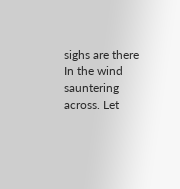sighs are there In the wind sauntering across. Let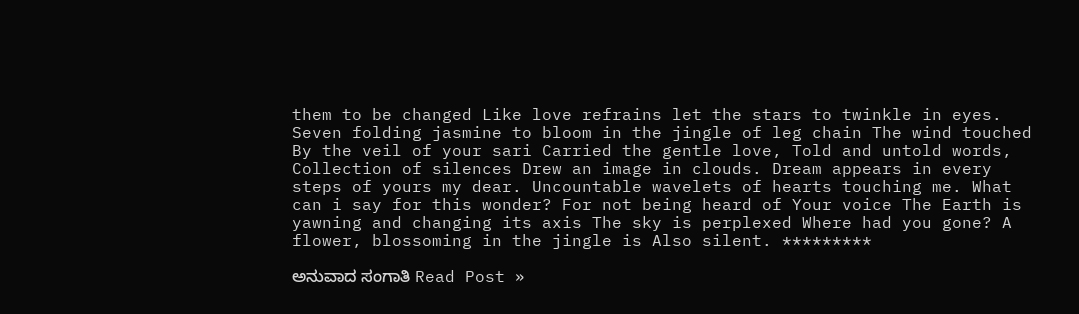them to be changed Like love refrains let the stars to twinkle in eyes. Seven folding jasmine to bloom in the jingle of leg chain The wind touched By the veil of your sari Carried the gentle love, Told and untold words, Collection of silences Drew an image in clouds. Dream appears in every steps of yours my dear. Uncountable wavelets of hearts touching me. What can i say for this wonder? For not being heard of Your voice The Earth is yawning and changing its axis The sky is perplexed Where had you gone? A flower, blossoming in the jingle is Also silent. *********

ಅನುವಾದ ಸಂಗಾತಿ Read Post »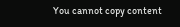You cannot copy content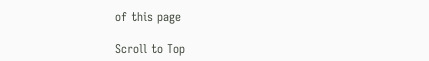of this page

Scroll to Top